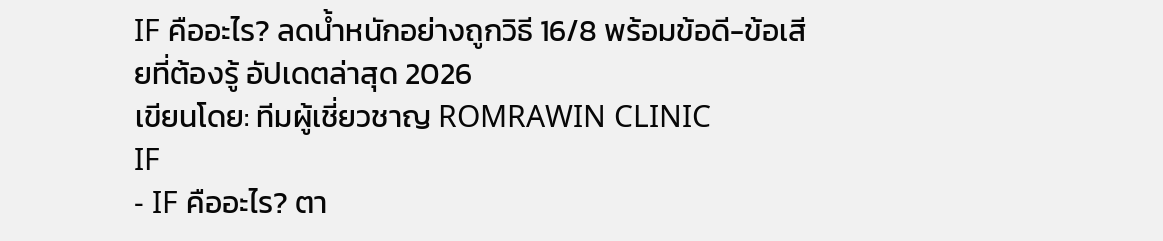IF คืออะไร? ลดน้ำหนักอย่างถูกวิธี 16/8 พร้อมข้อดี-ข้อเสียที่ต้องรู้ อัปเดตล่าสุด 2026
เขียนโดย: ทีมผู้เชี่ยวชาญ ROMRAWIN CLINIC
IF
- IF คืออะไร? ตา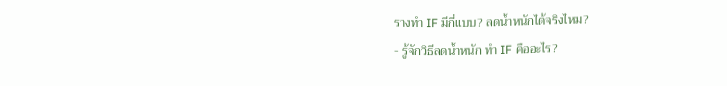รางทำ IF มีกี่แบบ? ลดน้ำหนักได้จริงไหม?
- รู้จักวิธีลดน้ำหนัก ทำ IF คืออะไร?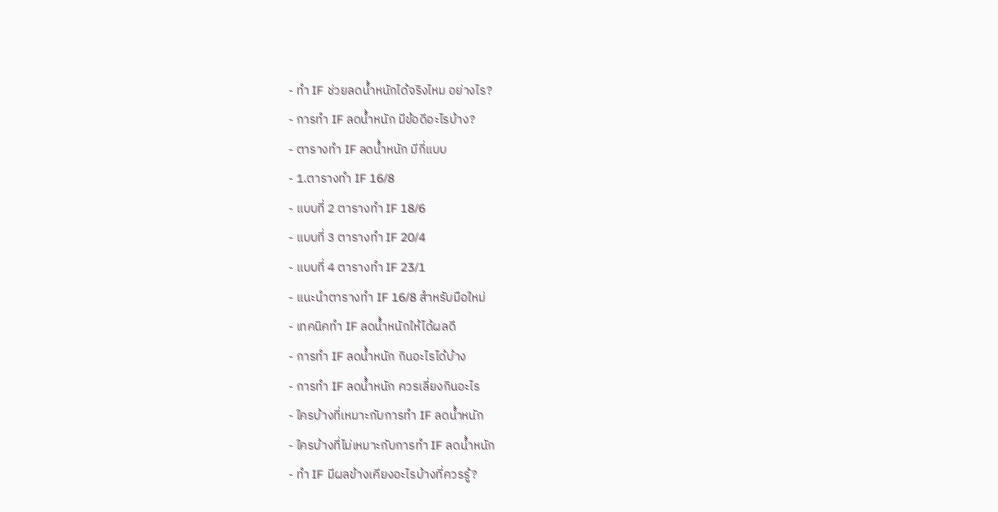- ทำ IF ช่วยลดน้ำหนักได้จริงไหม อย่างไร?
- การทำ IF ลดน้ำหนัก มีข้อดีอะไรบ้าง?
- ตารางทำ IF ลดน้ำหนัก มีกี่แบบ
- 1.ตารางทำ IF 16/8
- แบบที่ 2 ตารางทำ IF 18/6
- แบบที่ 3 ตารางทำ IF 20/4
- แบบที่ 4 ตารางทำ IF 23/1
- แนะนำตารางทำ IF 16/8 สำหรับมือใหม่
- เทคนิคทำ IF ลดน้ำหนักให้ได้ผลดี
- การทำ IF ลดน้ำหนัก กินอะไรได้บ้าง
- การทำ IF ลดน้ำหนัก ควรเลี่ยงกินอะไร
- ใครบ้างที่เหมาะกับการทำ IF ลดน้ำหนัก
- ใครบ้างที่ไม่เหมาะกับการทำ IF ลดน้ำหนัก
- ทำ IF มีผลข้างเคียงอะไรบ้างที่ควรรู้?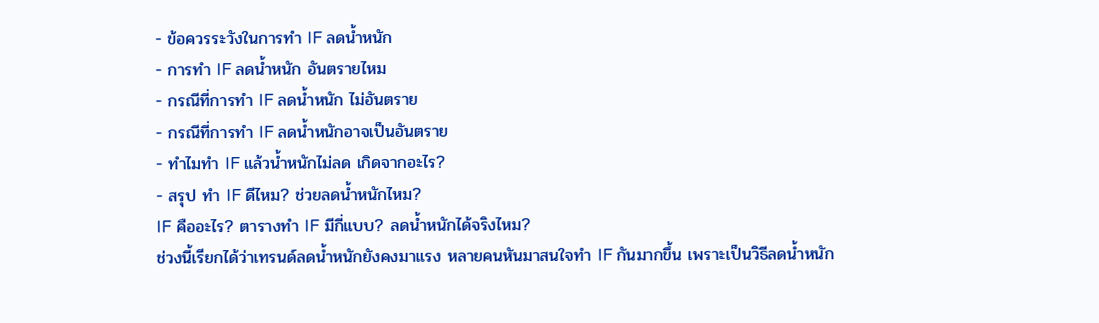- ข้อควรระวังในการทำ IF ลดน้ำหนัก
- การทำ IF ลดน้ำหนัก อันตรายไหม
- กรณีที่การทำ IF ลดน้ำหนัก ไม่อันตราย
- กรณีที่การทำ IF ลดน้ำหนักอาจเป็นอันตราย
- ทำไมทำ IF แล้วน้ำหนักไม่ลด เกิดจากอะไร?
- สรุป ทำ IF ดีไหม? ช่วยลดน้ำหนักไหม?
IF คืออะไร? ตารางทำ IF มีกี่แบบ? ลดน้ำหนักได้จริงไหม?
ช่วงนี้เรียกได้ว่าเทรนด์ลดน้ำหนักยังคงมาแรง หลายคนหันมาสนใจทำ IF กันมากขึ้น เพราะเป็นวิธีลดน้ำหนัก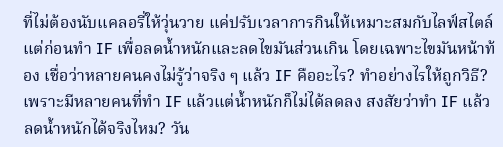ที่ไม่ต้องนับแคลอรี่ให้วุ่นวาย แค่ปรับเวลาการกินให้เหมาะสมกับไลฟ์สไตล์ แต่ก่อนทำ IF เพื่อลดน้ำหนักและลดไขมันส่วนเกิน โดยเฉพาะไขมันหน้าท้อง เชื่อว่าหลายคนคงไม่รู้ว่าจริง ๆ แล้ว IF คืออะไร? ทำอย่างไรให้ถูกวิธี? เพราะมีหลายคนที่ทำ IF แล้วแต่น้ำหนักก็ไม่ได้ลดลง สงสัยว่าทำ IF แล้วลดน้ำหนักได้จริงไหม? วัน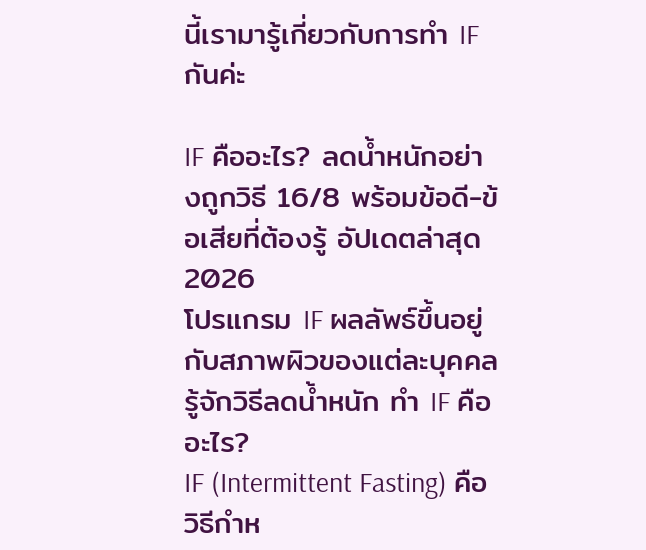นี้เรามารู้เกี่ยวกับการทำ IF กันค่ะ

IF คืออะไร? ลดน้ำหนักอย่างถูกวิธี 16/8 พร้อมข้อดี-ข้อเสียที่ต้องรู้ อัปเดตล่าสุด 2026
โปรแกรม IF ผลลัพธ์ขึ้นอยู่กับสภาพผิวของแต่ละบุคคล
รู้จักวิธีลดน้ำหนัก ทำ IF คืออะไร?
IF (Intermittent Fasting) คือ วิธีกำห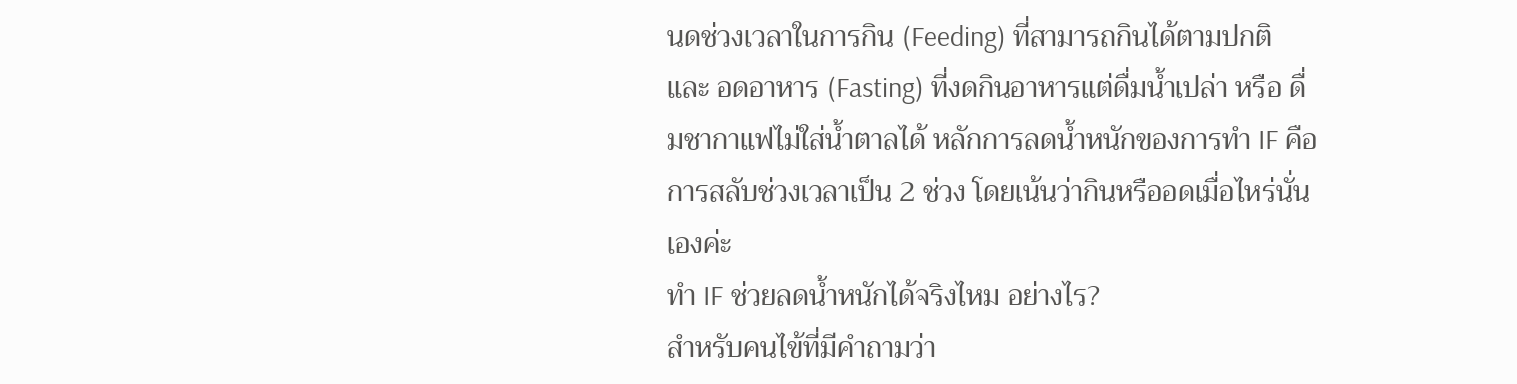นดช่วงเวลาในการกิน (Feeding) ที่สามารถกินได้ตามปกติ และ อดอาหาร (Fasting) ที่งดกินอาหารแต่ดื่มน้ำเปล่า หรือ ดื่มชากาแฟไม่ใส่น้ำตาลได้ หลักการลดน้ำหนักของการทำ IF คือการสลับช่วงเวลาเป็น 2 ช่วง โดยเน้นว่ากินหรืออดเมื่อไหร่นั่นเองค่ะ
ทำ IF ช่วยลดน้ำหนักได้จริงไหม อย่างไร?
สำหรับคนไข้ที่มีคำถามว่า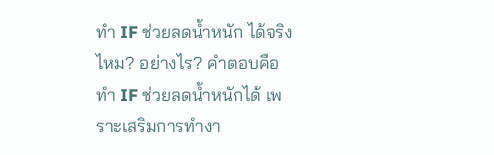ทำ IF ช่วยลดน้ำหนัก ได้จริงไหม? อย่างไร? คำตอบคือ ทำ IF ช่วยลดน้ำหนักได้ เพราะเสริมการทำงา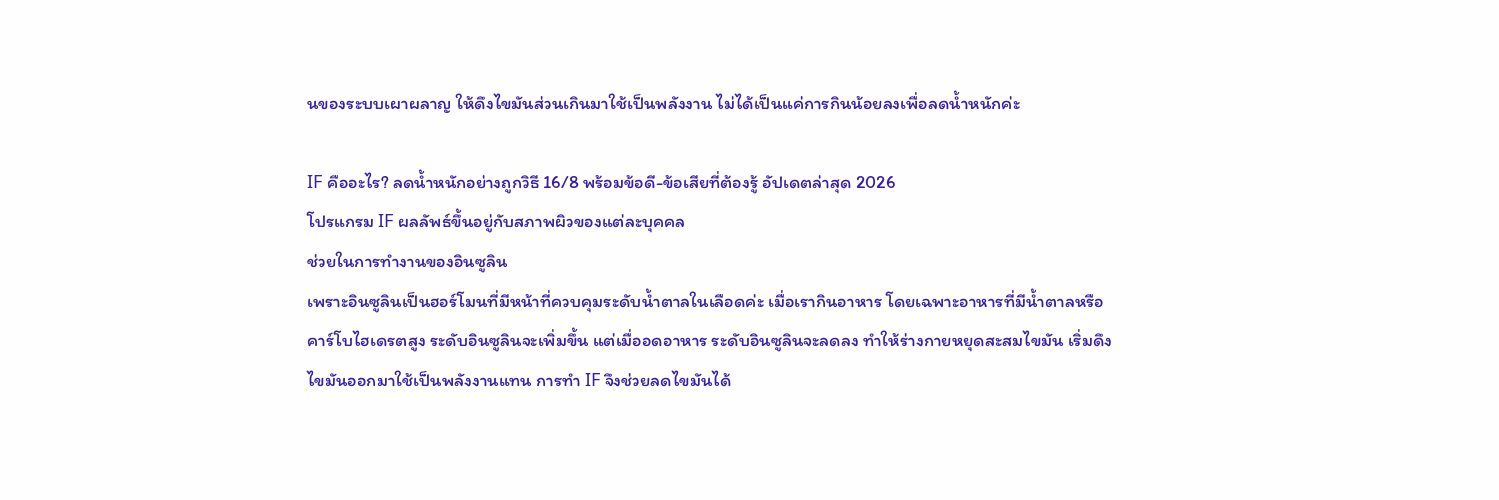นของระบบเผาผลาญ ให้ดึงไขมันส่วนเกินมาใช้เป็นพลังงาน ไม่ได้เป็นแค่การกินน้อยลงเพื่อลดน้ำหนักค่ะ

IF คืออะไร? ลดน้ำหนักอย่างถูกวิธี 16/8 พร้อมข้อดี-ข้อเสียที่ต้องรู้ อัปเดตล่าสุด 2026
โปรแกรม IF ผลลัพธ์ขึ้นอยู่กับสภาพผิวของแต่ละบุคคล
ช่วยในการทำงานของอินซูลิน
เพราะอินซูลินเป็นฮอร์โมนที่มีหน้าที่ควบคุมระดับน้ำตาลในเลือดค่ะ เมื่อเรากินอาหาร โดยเฉพาะอาหารที่มีน้ำตาลหรือคาร์โบไฮเดรตสูง ระดับอินซูลินจะเพิ่มขึ้น แต่เมื่ออดอาหาร ระดับอินซูลินจะลดลง ทำให้ร่างกายหยุดสะสมไขมัน เริ่มดึงไขมันออกมาใช้เป็นพลังงานแทน การทำ IF จึงช่วยลดไขมันได้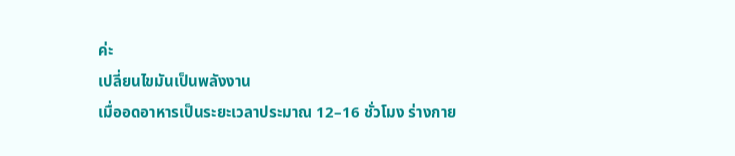ค่ะ
เปลี่ยนไขมันเป็นพลังงาน
เมื่ออดอาหารเป็นระยะเวลาประมาณ 12–16 ชั่วโมง ร่างกาย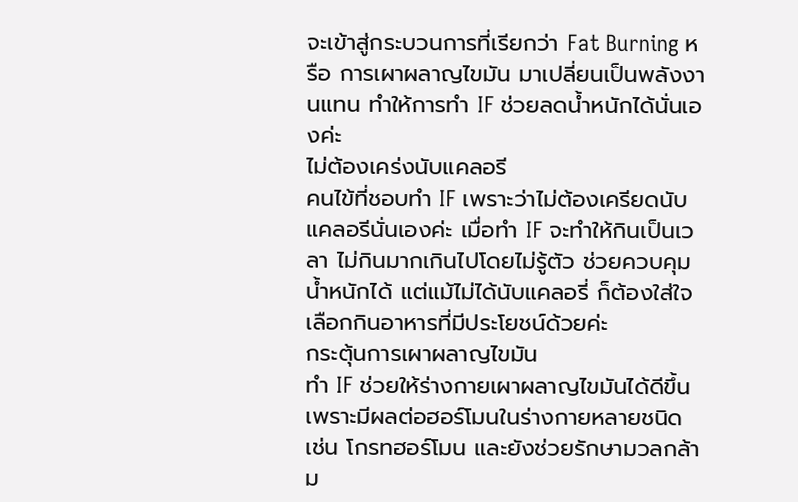จะเข้าสู่กระบวนการที่เรียกว่า Fat Burning หรือ การเผาผลาญไขมัน มาเปลี่ยนเป็นพลังงานแทน ทำให้การทำ IF ช่วยลดน้ำหนักได้นั่นเองค่ะ
ไม่ต้องเคร่งนับแคลอรี
คนไข้ที่ชอบทำ IF เพราะว่าไม่ต้องเครียดนับแคลอรีนั่นเองค่ะ เมื่อทำ IF จะทำให้กินเป็นเวลา ไม่กินมากเกินไปโดยไม่รู้ตัว ช่วยควบคุมน้ำหนักได้ แต่แม้ไม่ได้นับแคลอรี่ ก็ต้องใส่ใจเลือกกินอาหารที่มีประโยชน์ด้วยค่ะ
กระตุ้นการเผาผลาญไขมัน
ทำ IF ช่วยให้ร่างกายเผาผลาญไขมันได้ดีขึ้น เพราะมีผลต่อฮอร์โมนในร่างกายหลายชนิด เช่น โกรทฮอร์โมน และยังช่วยรักษามวลกล้าม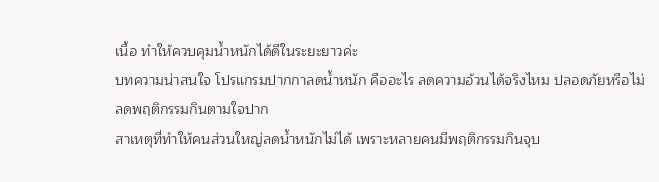เนื้อ ทำให้ควบคุมน้ำหนักได้ดีในระยะยาวค่ะ
บทความน่าสนใจ โปรแกรมปากกาลดน้ำหนัก คืออะไร ลดความอ้วนได้จริงไหม ปลอดภัยหรือไม่
ลดพฤติกรรมกินตามใจปาก
สาเหตุที่ทำให้คนส่วนใหญ่ลดน้ำหนักไม่ได้ เพราะหลายคนมีพฤติกรรมกินจุบ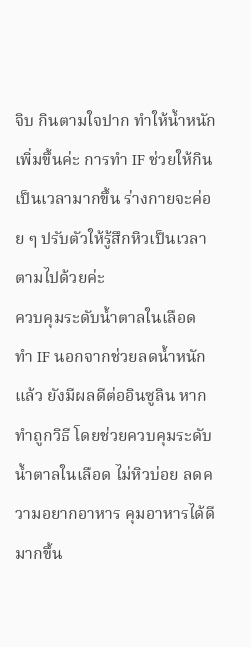จิบ กินตามใจปาก ทำให้น้ำหนักเพิ่มขึ้นค่ะ การทำ IF ช่วยให้กินเป็นเวลามากขึ้น ร่างกายจะค่อย ๆ ปรับตัวให้รู้สึกหิวเป็นเวลาตามไปด้วยค่ะ
ควบคุมระดับน้ำตาลในเลือด
ทำ IF นอกจากช่วยลดน้ำหนักแล้ว ยังมีผลดีต่ออินซูลิน หากทำถูกวิธี โดยช่วยควบคุมระดับน้ำตาลในเลือด ไม่หิวบ่อย ลดความอยากอาหาร คุมอาหารได้ดีมากขึ้น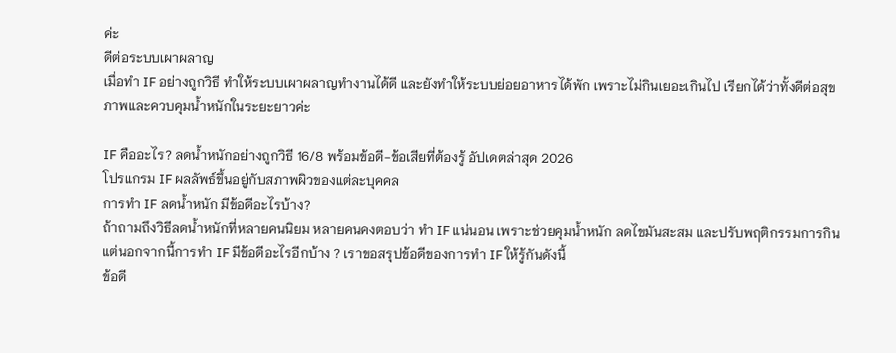ค่ะ
ดีต่อระบบเผาผลาญ
เมื่อทำ IF อย่างถูกวิธี ทำให้ระบบเผาผลาญทำงานได้ดี และยังทำให้ระบบย่อยอาหารได้พัก เพราะไม่กินเยอะเกินไป เรียกได้ว่าทั้งดีต่อสุขภาพและควบคุมน้ำหนักในระยะยาวค่ะ

IF คืออะไร? ลดน้ำหนักอย่างถูกวิธี 16/8 พร้อมข้อดี-ข้อเสียที่ต้องรู้ อัปเดตล่าสุด 2026
โปรแกรม IF ผลลัพธ์ขึ้นอยู่กับสภาพผิวของแต่ละบุคคล
การทำ IF ลดน้ำหนัก มีข้อดีอะไรบ้าง?
ถ้าถามถึงวิธีลดน้ำหนักที่หลายคนนิยม หลายคนคงตอบว่า ทำ IF แน่นอน เพราะช่วยคุมน้ำหนัก ลดไขมันสะสม และปรับพฤติกรรมการกิน แต่นอกจากนี้การทำ IF มีข้อดีอะไรอีกบ้าง ? เราขอสรุปข้อดีของการทำ IF ให้รู้กันดังนี้
ข้อดี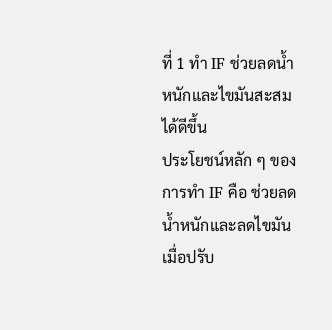ที่ 1 ทำ IF ช่วยลดน้ำหนักและไขมันสะสมได้ดีขึ้น
ประโยชน์หลัก ๆ ของการทำ IF คือ ช่วยลดน้ำหนักและลดไขมัน เมื่อปรับ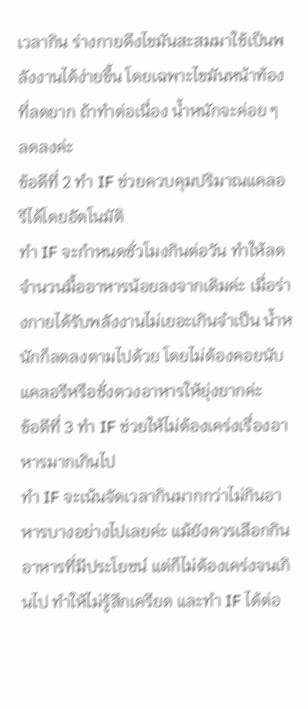เวลากิน ร่างกายดึงไขมันสะสมมาใช้เป็นพลังงานได้ง่ายขึ้น โดยเฉพาะไขมันหน้าท้องที่ลดยาก ถ้าทำต่อเนื่อง น้ำหนักจะค่อย ๆ ลดลงค่ะ
ข้อดีที่ 2 ทำ IF ช่วยควบคุมปริมาณแคลอรีได้โดยอัตโนมัติ
ทำ IF จะกำหนดชั่วโมงกินต่อวัน ทำให้ลดจำนวนมื้ออาหารน้อยลงจากเดิมค่ะ เมื่อร่างกายได้รับพลังงานไม่เยอะเกินจำเป็น น้ำหนักก็ลดลงตามไปด้วย โดยไม่ต้องคอยนับแคลอรีหรือชั่งตวงอาหารให้ยุ่งยากค่ะ
ข้อดีที่ 3 ทำ IF ช่วยให้ไม่ต้องเคร่งเรื่องอาหารมากเกินไป
ทำ IF จะเน้นจัดเวลากินมากกว่าไม่กินอาหารบางอย่างไปเลยค่ะ แม้ยังควรเลือกกินอาหารที่มีประโยชน์ แต่ก็ไม่ต้องเคร่งจนเกินไป ทำให้ไม่รู้สึกเครียด และทำ IF ได้ต่อ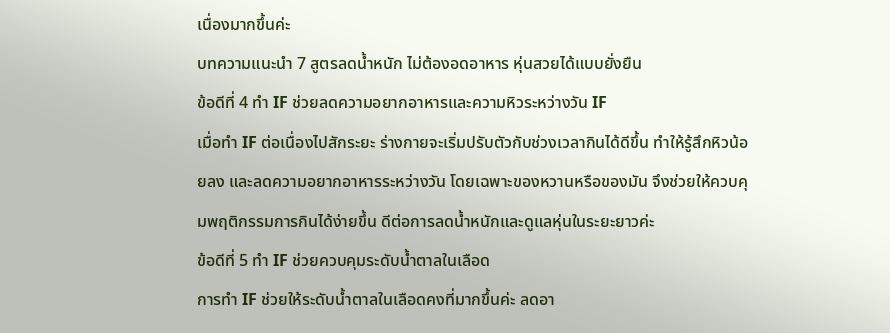เนื่องมากขึ้นค่ะ
บทความแนะนำ 7 สูตรลดน้ำหนัก ไม่ต้องอดอาหาร หุ่นสวยได้แบบยั่งยืน
ข้อดีที่ 4 ทำ IF ช่วยลดความอยากอาหารและความหิวระหว่างวัน IF
เมื่อทำ IF ต่อเนื่องไปสักระยะ ร่างกายจะเริ่มปรับตัวกับช่วงเวลากินได้ดีขึ้น ทำให้รู้สึกหิวน้อยลง และลดความอยากอาหารระหว่างวัน โดยเฉพาะของหวานหรือของมัน จึงช่วยให้ควบคุมพฤติกรรมการกินได้ง่ายขึ้น ดีต่อการลดน้ำหนักและดูแลหุ่นในระยะยาวค่ะ
ข้อดีที่ 5 ทำ IF ช่วยควบคุมระดับน้ำตาลในเลือด
การทำ IF ช่วยให้ระดับน้ำตาลในเลือดคงที่มากขึ้นค่ะ ลดอา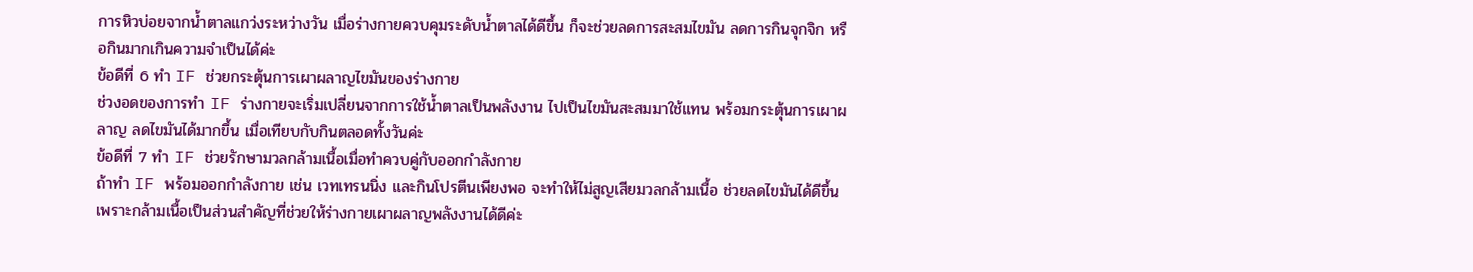การหิวบ่อยจากน้ำตาลแกว่งระหว่างวัน เมื่อร่างกายควบคุมระดับน้ำตาลได้ดีขึ้น ก็จะช่วยลดการสะสมไขมัน ลดการกินจุกจิก หรือกินมากเกินความจำเป็นได้ค่ะ
ข้อดีที่ 6 ทำ IF ช่วยกระตุ้นการเผาผลาญไขมันของร่างกาย
ช่วงอดของการทำ IF ร่างกายจะเริ่มเปลี่ยนจากการใช้น้ำตาลเป็นพลังงาน ไปเป็นไขมันสะสมมาใช้แทน พร้อมกระตุ้นการเผาผลาญ ลดไขมันได้มากขึ้น เมื่อเทียบกับกินตลอดทั้งวันค่ะ
ข้อดีที่ 7 ทำ IF ช่วยรักษามวลกล้ามเนื้อเมื่อทำควบคู่กับออกกำลังกาย
ถ้าทำ IF พร้อมออกกำลังกาย เช่น เวทเทรนนิ่ง และกินโปรตีนเพียงพอ จะทำให้ไม่สูญเสียมวลกล้ามเนื้อ ช่วยลดไขมันได้ดีขึ้น เพราะกล้ามเนื้อเป็นส่วนสำคัญที่ช่วยให้ร่างกายเผาผลาญพลังงานได้ดีค่ะ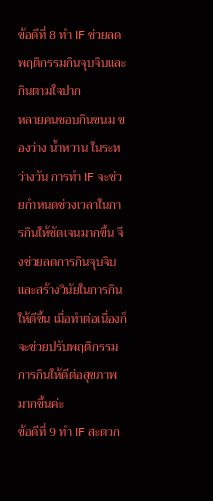ข้อดีที่ 8 ทำ IF ช่วยลดพฤติกรรมกินจุบจิบและกินตามใจปาก
หลายคนชอบกินขนม ของว่าง น้ำหวาน ในระหว่างวัน การทำ IF จะช่วยกำหนดช่วงเวลาในการกินให้ชัดเจนมากขึ้น จึงช่วยลดการกินจุบจิบ และสร้างวินัยในการกินให้ดีขึ้น เมื่อทำต่อเนื่องก็จะช่วยปรับพฤติกรรมการกินให้ดีต่อสุขภาพมากขึ้นค่ะ
ข้อดีที่ 9 ทำ IF สะดวก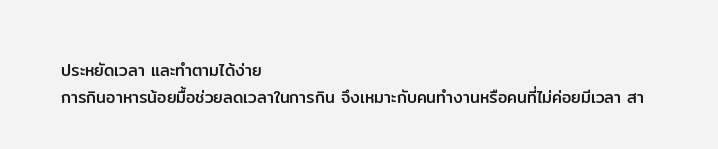ประหยัดเวลา และทำตามได้ง่าย
การกินอาหารน้อยมื้อช่วยลดเวลาในการกิน จึงเหมาะกับคนทำงานหรือคนที่ไม่ค่อยมีเวลา สา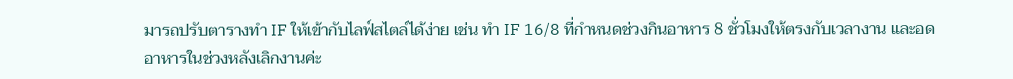มารถปรับตารางทำ IF ให้เข้ากับไลฟ์สไตล์ได้ง่าย เช่น ทำ IF 16/8 ที่กำหนดช่วงกินอาหาร 8 ชั่วโมงให้ตรงกับเวลางาน และอดอาหารในช่วงหลังเลิกงานค่ะ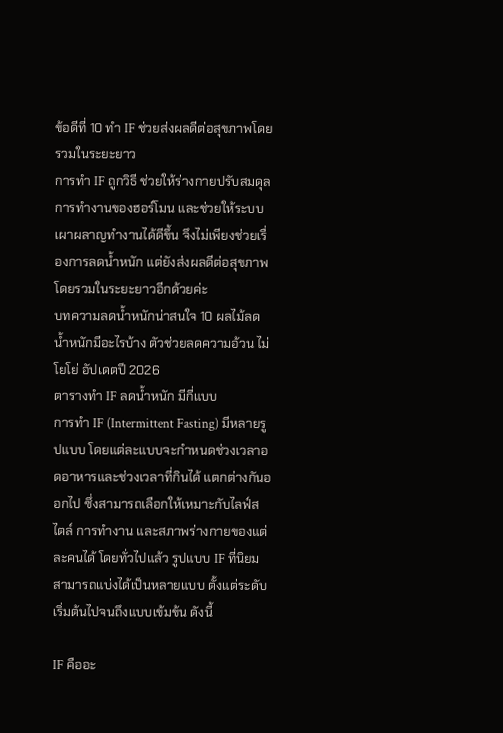ข้อดีที่ 10 ทำ IF ช่วยส่งผลดีต่อสุขภาพโดยรวมในระยะยาว
การทำ IF ถูกวิธี ช่วยให้ร่างกายปรับสมดุลการทำงานของฮอร์โมน และช่วยให้ระบบเผาผลาญทำงานได้ดีขึ้น จึงไม่เพียงช่วยเรื่องการลดน้ำหนัก แต่ยังส่งผลดีต่อสุขภาพโดยรวมในระยะยาวอีกด้วยค่ะ
บทความลดน้ำหนักน่าสนใจ 10 ผลไม้ลดน้ำหนักมีอะไรบ้าง ตัวช่วยลดความอ้วน ไม่โยโย่ อัปเดตปี 2026
ตารางทำ IF ลดน้ำหนัก มีกี่แบบ
การทำ IF (Intermittent Fasting) มีหลายรูปแบบ โดยแต่ละแบบจะกำหนดช่วงเวลาอดอาหารและช่วงเวลาที่กินได้ แตกต่างกันออกไป ซึ่งสามารถเลือกให้เหมาะกับไลฟ์สไตล์ การทำงาน และสภาพร่างกายของแต่ละคนได้ โดยทั่วไปแล้ว รูปแบบ IF ที่นิยมสามารถแบ่งได้เป็นหลายแบบ ตั้งแต่ระดับเริ่มต้นไปจนถึงแบบเข้มข้น ดังนี้

IF คืออะ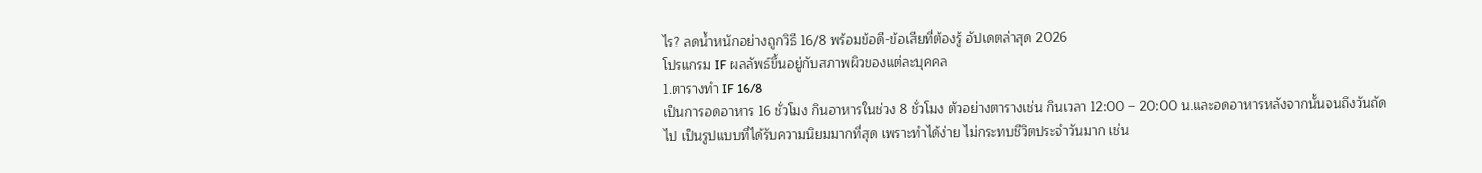ไร? ลดน้ำหนักอย่างถูกวิธี 16/8 พร้อมข้อดี-ข้อเสียที่ต้องรู้ อัปเดตล่าสุด 2026
โปรแกรม IF ผลลัพธ์ขึ้นอยู่กับสภาพผิวของแต่ละบุคคล
1.ตารางทำ IF 16/8
เป็นการอดอาหาร 16 ชั่วโมง กินอาหารในช่วง 8 ชั่วโมง ตัวอย่างตารางเช่น กินเวลา 12:00 – 20:00 น.และอดอาหารหลังจากนั้นจนถึงวันถัดไป เป็นรูปแบบที่ได้รับความนิยมมากที่สุด เพราะทำได้ง่าย ไม่กระทบชีวิตประจำวันมาก เช่น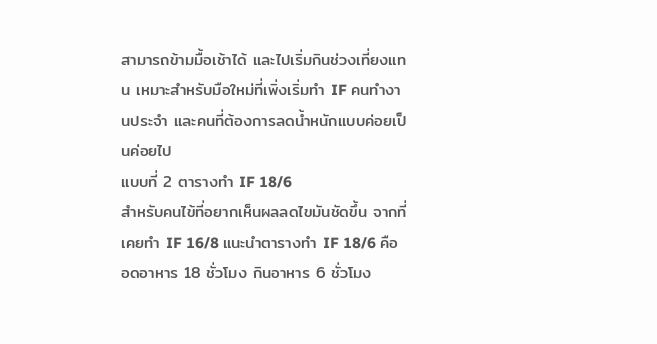สามารถข้ามมื้อเช้าได้ และไปเริ่มกินช่วงเที่ยงแทน เหมาะสำหรับมือใหม่ที่เพิ่งเริ่มทำ IF คนทำงานประจำ และคนที่ต้องการลดน้ำหนักแบบค่อยเป็นค่อยไป
แบบที่ 2 ตารางทำ IF 18/6
สำหรับคนไข้ที่อยากเห็นผลลดไขมันชัดขึ้น จากที่เคยทำ IF 16/8 แนะนำตารางทำ IF 18/6 คือ อดอาหาร 18 ชั่วโมง กินอาหาร 6 ชั่วโมง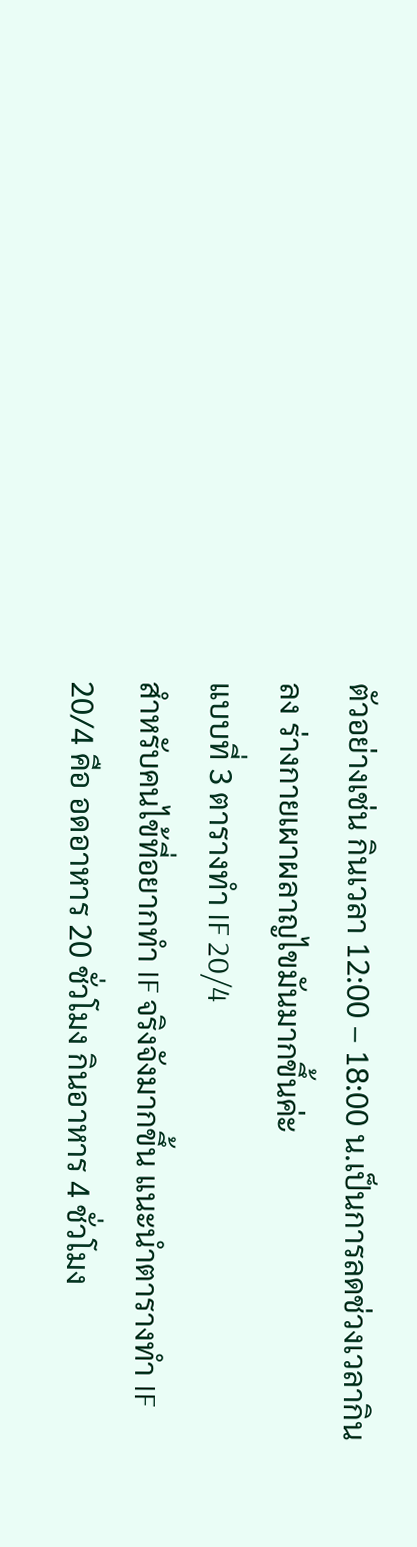ตัวอย่างเช่น กินเวลา 12:00 – 18:00 น.เป็นการลดช่วงเวลากินลง ร่างกายเผาผลาญไขมันมากขึ้นค่ะ
แบบที่ 3 ตารางทำ IF 20/4
สำหรับคนไข้ที่อยากทำ IF จริงจังมากขึ้น แนะนำตารางทำ IF 20/4 คือ อดอาหาร 20 ชั่วโมง กินอาหาร 4 ชั่วโมง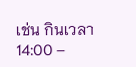เช่น กินเวลา 14:00 –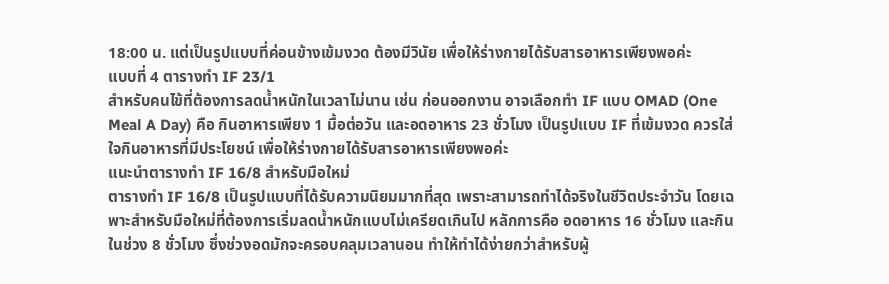18:00 น. แต่เป็นรูปแบบที่ค่อนข้างเข้มงวด ต้องมีวินัย เพื่อให้ร่างกายได้รับสารอาหารเพียงพอค่ะ
แบบที่ 4 ตารางทำ IF 23/1
สำหรับคนไข้ที่ต้องการลดน้ำหนักในเวลาไม่นาน เช่น ก่อนออกงาน อาจเลือกทำ IF แบบ OMAD (One Meal A Day) คือ กินอาหารเพียง 1 มื้อต่อวัน และอดอาหาร 23 ชั่วโมง เป็นรูปแบบ IF ที่เข้มงวด ควรใส่ใจกินอาหารที่มีประโยชน์ เพื่อให้ร่างกายได้รับสารอาหารเพียงพอค่ะ
แนะนำตารางทำ IF 16/8 สำหรับมือใหม่
ตารางทำ IF 16/8 เป็นรูปแบบที่ได้รับความนิยมมากที่สุด เพราะสามารถทำได้จริงในชีวิตประจำวัน โดยเฉพาะสำหรับมือใหม่ที่ต้องการเริ่มลดน้ำหนักแบบไม่เครียดเกินไป หลักการคือ อดอาหาร 16 ชั่วโมง และกินในช่วง 8 ชั่วโมง ซึ่งช่วงอดมักจะครอบคลุมเวลานอน ทำให้ทำได้ง่ายกว่าสำหรับผู้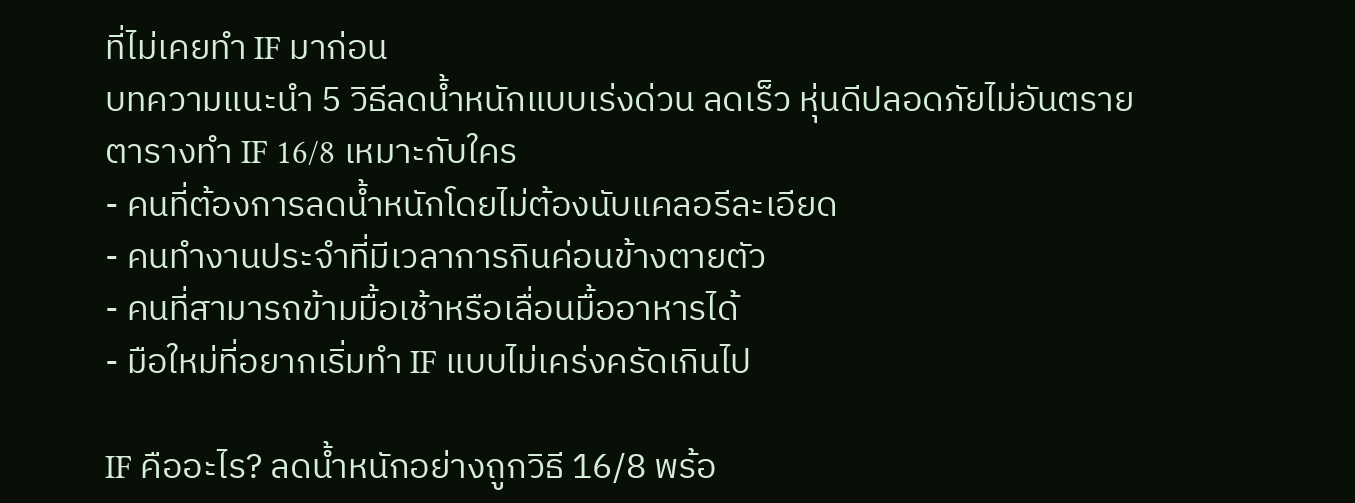ที่ไม่เคยทำ IF มาก่อน
บทความแนะนำ 5 วิธีลดน้ำหนักแบบเร่งด่วน ลดเร็ว หุ่นดีปลอดภัยไม่อันตราย
ตารางทำ IF 16/8 เหมาะกับใคร
- คนที่ต้องการลดน้ำหนักโดยไม่ต้องนับแคลอรีละเอียด
- คนทำงานประจำที่มีเวลาการกินค่อนข้างตายตัว
- คนที่สามารถข้ามมื้อเช้าหรือเลื่อนมื้ออาหารได้
- มือใหม่ที่อยากเริ่มทำ IF แบบไม่เคร่งครัดเกินไป

IF คืออะไร? ลดน้ำหนักอย่างถูกวิธี 16/8 พร้อ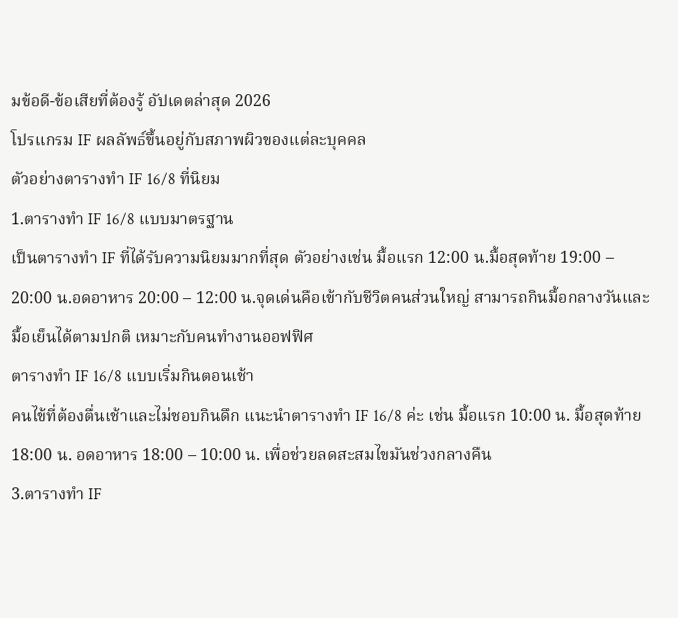มข้อดี-ข้อเสียที่ต้องรู้ อัปเดตล่าสุด 2026
โปรแกรม IF ผลลัพธ์ขึ้นอยู่กับสภาพผิวของแต่ละบุคคล
ตัวอย่างตารางทำ IF 16/8 ที่นิยม
1.ตารางทำ IF 16/8 แบบมาตรฐาน
เป็นตารางทำ IF ที่ได้รับความนิยมมากที่สุด ตัวอย่างเช่น มื้อแรก 12:00 น.มื้อสุดท้าย 19:00 – 20:00 น.อดอาหาร 20:00 – 12:00 น.จุดเด่นคือเข้ากับชีวิตคนส่วนใหญ่ สามารถกินมื้อกลางวันและมื้อเย็นได้ตามปกติ เหมาะกับคนทำงานออฟฟิศ
ตารางทำ IF 16/8 แบบเริ่มกินตอนเช้า
คนไข้ที่ต้องตื่นเช้าและไม่ชอบกินดึก แนะนำตารางทำ IF 16/8 ค่ะ เช่น มื้อแรก 10:00 น. มื้อสุดท้าย 18:00 น. อดอาหาร 18:00 – 10:00 น. เพื่อช่วยลดสะสมไขมันช่วงกลางคืน
3.ตารางทำ IF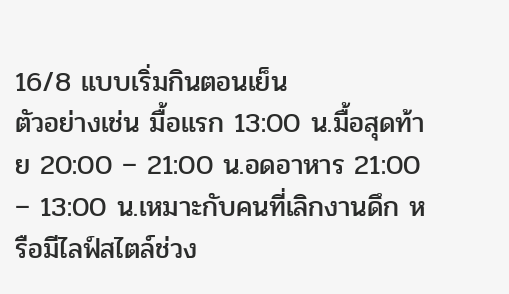16/8 แบบเริ่มกินตอนเย็น
ตัวอย่างเช่น มื้อแรก 13:00 น.มื้อสุดท้าย 20:00 – 21:00 น.อดอาหาร 21:00 – 13:00 น.เหมาะกับคนที่เลิกงานดึก หรือมีไลฟ์สไตล์ช่วง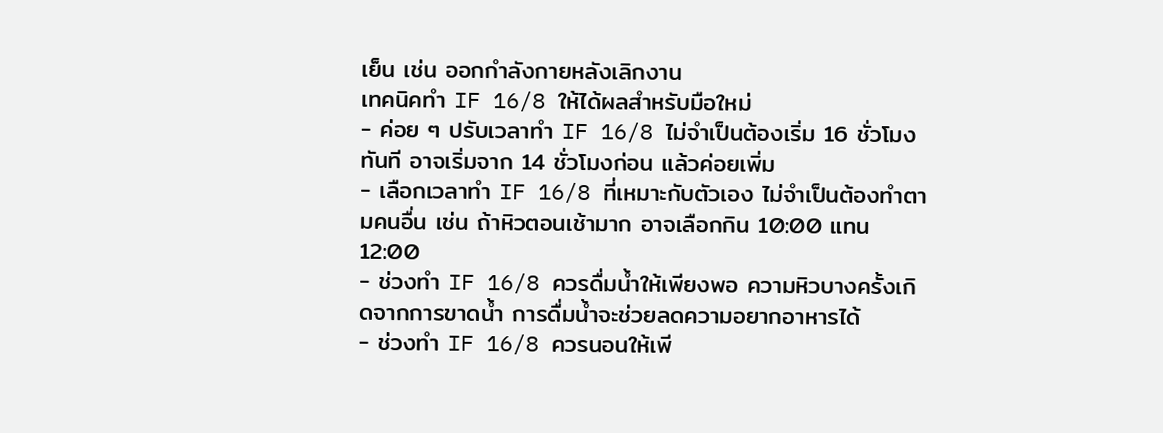เย็น เช่น ออกกำลังกายหลังเลิกงาน
เทคนิคทำ IF 16/8 ให้ได้ผลสำหรับมือใหม่
- ค่อย ๆ ปรับเวลาทำ IF 16/8 ไม่จำเป็นต้องเริ่ม 16 ชั่วโมงทันที อาจเริ่มจาก 14 ชั่วโมงก่อน แล้วค่อยเพิ่ม
- เลือกเวลาทำ IF 16/8 ที่เหมาะกับตัวเอง ไม่จำเป็นต้องทำตามคนอื่น เช่น ถ้าหิวตอนเช้ามาก อาจเลือกกิน 10:00 แทน 12:00
- ช่วงทำ IF 16/8 ควรดื่มน้ำให้เพียงพอ ความหิวบางครั้งเกิดจากการขาดน้ำ การดื่มน้ำจะช่วยลดความอยากอาหารได้
- ช่วงทำ IF 16/8 ควรนอนให้เพี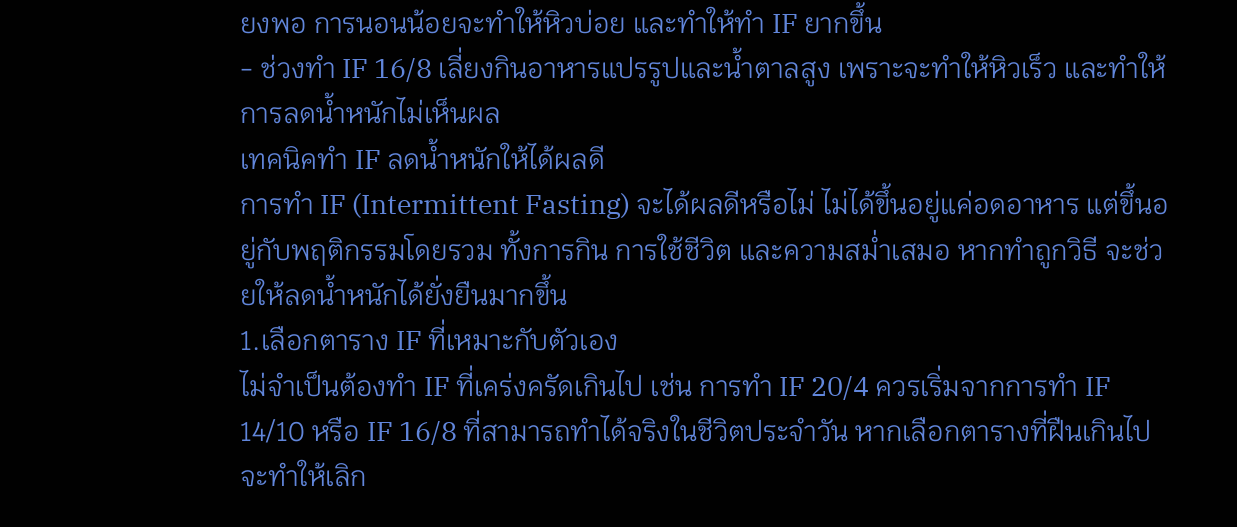ยงพอ การนอนน้อยจะทำให้หิวบ่อย และทำให้ทำ IF ยากขึ้น
- ช่วงทำ IF 16/8 เลี่ยงกินอาหารแปรรูปและน้ำตาลสูง เพราะจะทำให้หิวเร็ว และทำให้การลดน้ำหนักไม่เห็นผล
เทคนิคทำ IF ลดน้ำหนักให้ได้ผลดี
การทำ IF (Intermittent Fasting) จะได้ผลดีหรือไม่ ไม่ได้ขึ้นอยู่แค่อดอาหาร แต่ขึ้นอยู่กับพฤติกรรมโดยรวม ทั้งการกิน การใช้ชีวิต และความสม่ำเสมอ หากทำถูกวิธี จะช่วยให้ลดน้ำหนักได้ยั่งยืนมากขึ้น
1.เลือกตาราง IF ที่เหมาะกับตัวเอง
ไม่จำเป็นต้องทำ IF ที่เคร่งครัดเกินไป เช่น การทำ IF 20/4 ควรเริ่มจากการทำ IF 14/10 หรือ IF 16/8 ที่สามารถทำได้จริงในชีวิตประจำวัน หากเลือกตารางที่ฝืนเกินไป จะทำให้เลิก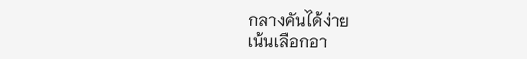กลางคันได้ง่าย
เน้นเลือกอา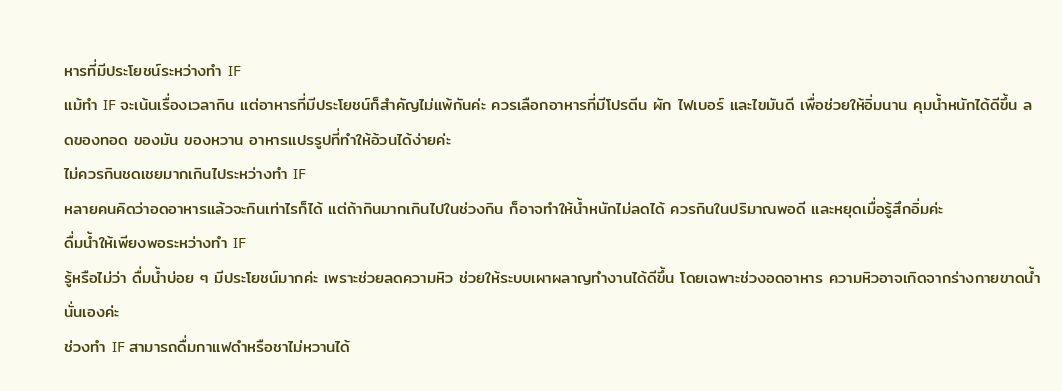หารที่มีประโยชน์ระหว่างทำ IF
แม้ทำ IF จะเน้นเรื่องเวลากิน แต่อาหารที่มีประโยชน์ก็สำคัญไม่แพ้กันค่ะ ควรเลือกอาหารที่มีโปรตีน ผัก ไฟเบอร์ และไขมันดี เพื่อช่วยให้อิ่มนาน คุมน้ำหนักได้ดีขึ้น ลดของทอด ของมัน ของหวาน อาหารแปรรูปที่ทำให้อ้วนได้ง่ายค่ะ
ไม่ควรกินชดเชยมากเกินไประหว่างทำ IF
หลายคนคิดว่าอดอาหารแล้วจะกินเท่าไรก็ได้ แต่ถ้ากินมากเกินไปในช่วงกิน ก็อาจทำให้น้ำหนักไม่ลดได้ ควรกินในปริมาณพอดี และหยุดเมื่อรู้สึกอิ่มค่ะ
ดื่มน้ำให้เพียงพอระหว่างทำ IF
รู้หรือไม่ว่า ดื่มน้ำบ่อย ๆ มีประโยชน์มากค่ะ เพราะช่วยลดความหิว ช่วยให้ระบบเผาผลาญทำงานได้ดีขึ้น โดยเฉพาะช่วงอดอาหาร ความหิวอาจเกิดจากร่างกายขาดน้ำนั่นเองค่ะ
ช่วงทำ IF สามารถดื่มกาแฟดำหรือชาไม่หวานได้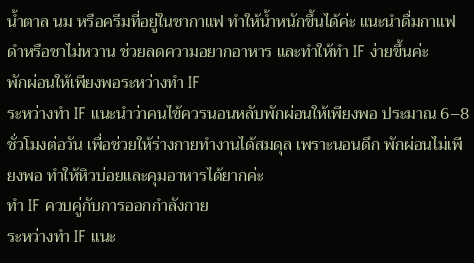น้ำตาล นม หรือครีมที่อยู่ในชากาแฟ ทำให้น้ำหนักขึ้นได้ค่ะ แนะนำดื่มกาแฟดำหรือชาไม่หวาน ช่วยลดความอยากอาหาร และทำให้ทำ IF ง่ายขึ้นค่ะ
พักผ่อนให้เพียงพอระหว่างทำ IF
ระหว่างทำ IF แนะนำว่าคนไข้ควรนอนหลับพักผ่อนให้เพียงพอ ประมาณ 6–8 ชั่วโมงต่อวัน เพื่อช่วยให้ร่างกายทำงานได้สมดุล เพราะนอนดึก พักผ่อนไม่เพียงพอ ทำให้หิวบ่อยและคุมอาหารได้ยากค่ะ
ทำ IF ควบคู่กับการออกกำลังกาย
ระหว่างทำ IF แนะ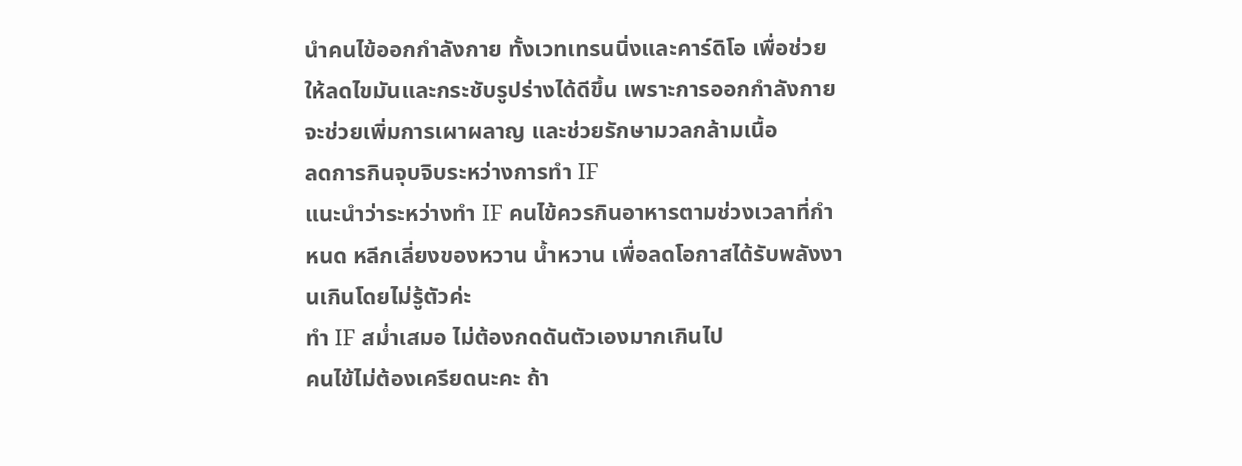นำคนไข้ออกกำลังกาย ทั้งเวทเทรนนิ่งและคาร์ดิโอ เพื่อช่วยให้ลดไขมันและกระชับรูปร่างได้ดีขึ้น เพราะการออกกำลังกายจะช่วยเพิ่มการเผาผลาญ และช่วยรักษามวลกล้ามเนื้อ
ลดการกินจุบจิบระหว่างการทำ IF
แนะนำว่าระหว่างทำ IF คนไข้ควรกินอาหารตามช่วงเวลาที่กำหนด หลีกเลี่ยงของหวาน น้ำหวาน เพื่อลดโอกาสได้รับพลังงานเกินโดยไม่รู้ตัวค่ะ
ทำ IF สม่ำเสมอ ไม่ต้องกดดันตัวเองมากเกินไป
คนไข้ไม่ต้องเครียดนะคะ ถ้า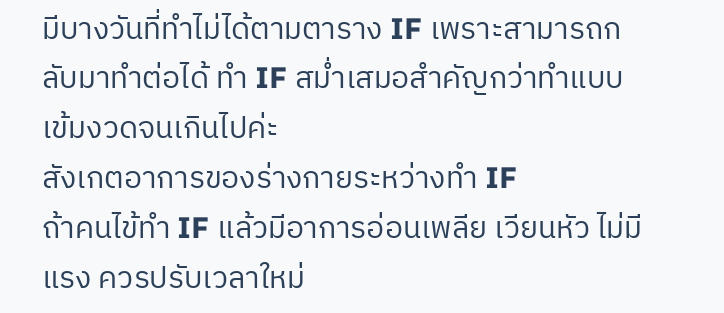มีบางวันที่ทำไม่ได้ตามตาราง IF เพราะสามารถกลับมาทำต่อได้ ทำ IF สม่ำเสมอสำคัญกว่าทำแบบเข้มงวดจนเกินไปค่ะ
สังเกตอาการของร่างกายระหว่างทำ IF
ถ้าคนไข้ทำ IF แล้วมีอาการอ่อนเพลีย เวียนหัว ไม่มีแรง ควรปรับเวลาใหม่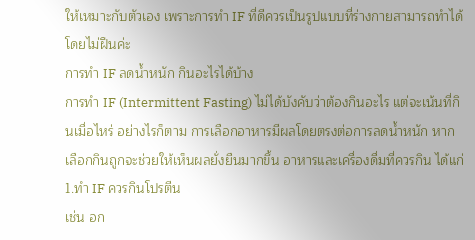ให้เหมาะกับตัวเอง เพราะการทำ IF ที่ดีควรเป็นรูปแบบที่ร่างกายสามารถทำได้โดยไม่ฝืนค่ะ
การทำ IF ลดน้ำหนัก กินอะไรได้บ้าง
การทำ IF (Intermittent Fasting) ไม่ได้บังคับว่าต้องกินอะไร แต่จะเน้นที่กินเมื่อไหร่ อย่างไรก็ตาม การเลือกอาหารมีผลโดยตรงต่อการลดน้ำหนัก หากเลือกกินถูกจะช่วยให้เห็นผลยั่งยืนมากขึ้น อาหารและเครื่องดื่มที่ควรกิน ได้แก่
1.ทำ IF ควรกินโปรตีน
เช่น อก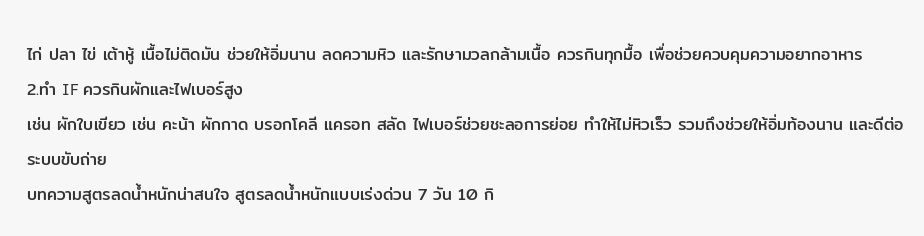ไก่ ปลา ไข่ เต้าหู้ เนื้อไม่ติดมัน ช่วยให้อิ่มนาน ลดความหิว และรักษามวลกล้ามเนื้อ ควรกินทุกมื้อ เพื่อช่วยควบคุมความอยากอาหาร
2.ทำ IF ควรกินผักและไฟเบอร์สูง
เช่น ผักใบเขียว เช่น คะน้า ผักกาด บรอกโคลี แครอท สลัด ไฟเบอร์ช่วยชะลอการย่อย ทำให้ไม่หิวเร็ว รวมถึงช่วยให้อิ่มท้องนาน และดีต่อระบบขับถ่าย
บทความสูตรลดน้ำหนักน่าสนใจ สูตรลดน้ำหนักแบบเร่งด่วน 7 วัน 10 กิ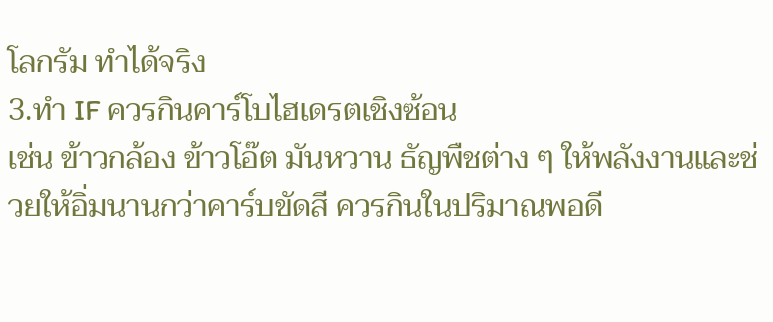โลกรัม ทำได้จริง
3.ทำ IF ควรกินคาร์โบไฮเดรตเชิงซ้อน
เช่น ข้าวกล้อง ข้าวโอ๊ต มันหวาน ธัญพืชต่าง ๆ ให้พลังงานและช่วยให้อิ่มนานกว่าคาร์บขัดสี ควรกินในปริมาณพอดี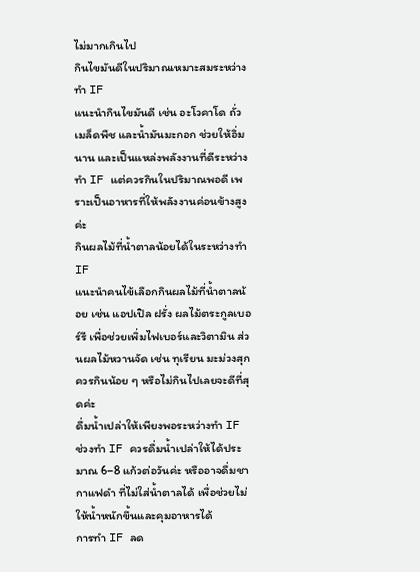ไม่มากเกินไป
กินไขมันดีในปริมาณเหมาะสมระหว่างทำ IF
แนะนำกินไขมันดี เช่น อะโวคาโด ถั่ว เมล็ดพืช และน้ำมันมะกอก ช่วยให้อิ่มนาน และเป็นแหล่งพลังงานที่ดีระหว่างทำ IF แต่ควรกินในปริมาณพอดี เพราะเป็นอาหารที่ให้พลังงานค่อนข้างสูงค่ะ
กินผลไม้ที่น้ำตาลน้อยได้ในระหว่างทำ IF
แนะนำคนไข้เลือกกินผลไม้ที่น้ำตาลน้อย เช่น แอปเปิล ฝรั่ง ผลไม้ตระกูลเบอร์รี เพื่อช่วยเพิ่มไฟเบอร์และวิตามิน ส่วนผลไม้หวานจัด เช่น ทุเรียน มะม่วงสุก ควรกินน้อย ๆ หรือไม่กินไปเลยจะดีที่สุดค่ะ
ดื่มน้ำเปล่าให้เพียงพอระหว่างทำ IF
ช่วงทำ IF ควรดื่มน้ำเปล่าให้ได้ประมาณ 6–8 แก้วต่อวันค่ะ หรืออาจดื่มชา กาแฟดำ ที่ไม่ใส่น้ำตาลได้ เพื่อช่วยไม่ให้น้ำหนักขึ้นและคุมอาหารได้
การทำ IF ลด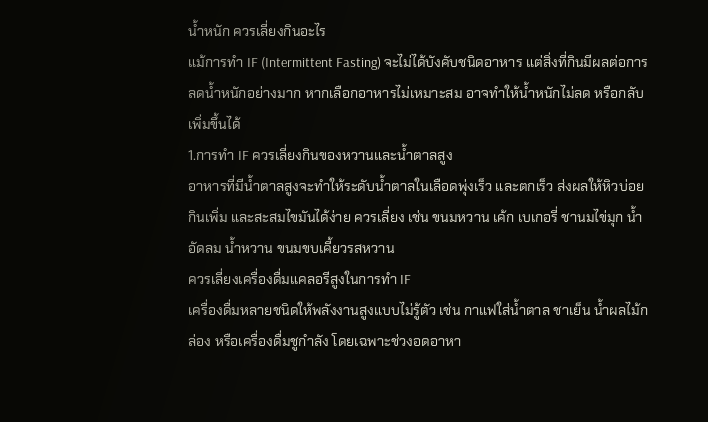น้ำหนัก ควรเลี่ยงกินอะไร
แม้การทำ IF (Intermittent Fasting) จะไม่ได้บังคับชนิดอาหาร แต่สิ่งที่กินมีผลต่อการลดน้ำหนักอย่างมาก หากเลือกอาหารไม่เหมาะสม อาจทำให้น้ำหนักไม่ลด หรือกลับเพิ่มขึ้นได้
1.การทำ IF ควรเลี่ยงกินของหวานและน้ำตาลสูง
อาหารที่มีน้ำตาลสูงจะทำให้ระดับน้ำตาลในเลือดพุ่งเร็ว และตกเร็ว ส่งผลให้หิวบ่อย กินเพิ่ม และสะสมไขมันได้ง่าย ควรเลี่ยง เช่น ขนมหวาน เค้ก เบเกอรี่ ชานมไข่มุก น้ำอัดลม น้ำหวาน ขนมขบเคี้ยวรสหวาน
ควรเลี่ยงเครื่องดื่มแคลอรีสูงในการทำ IF
เครื่องดื่มหลายชนิดให้พลังงานสูงแบบไม่รู้ตัว เช่น กาแฟใส่น้ำตาล ชาเย็น น้ำผลไม้กล่อง หรือเครื่องดื่มชูกำลัง โดยเฉพาะช่วงอดอาหา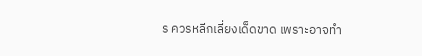ร ควรหลีกเลี่ยงเด็ดขาด เพราะอาจทำ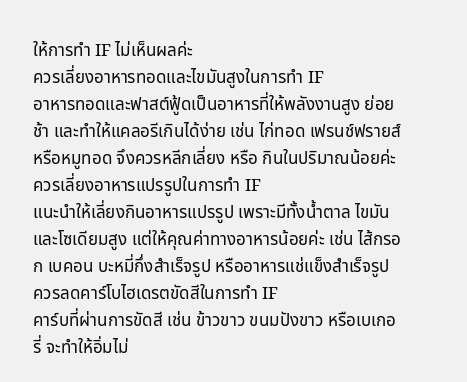ให้การทำ IF ไม่เห็นผลค่ะ
ควรเลี่ยงอาหารทอดและไขมันสูงในการทำ IF
อาหารทอดและฟาสต์ฟู้ดเป็นอาหารที่ให้พลังงานสูง ย่อยช้า และทำให้แคลอรีเกินได้ง่าย เช่น ไก่ทอด เฟรนช์ฟรายส์ หรือหมูทอด จึงควรหลีกเลี่ยง หรือ กินในปริมาณน้อยค่ะ
ควรเลี่ยงอาหารแปรรูปในการทำ IF
แนะนำให้เลี่ยงกินอาหารแปรรูป เพราะมีทั้งน้ำตาล ไขมัน และโซเดียมสูง แต่ให้คุณค่าทางอาหารน้อยค่ะ เช่น ไส้กรอก เบคอน บะหมี่กึ่งสำเร็จรูป หรืออาหารแช่แข็งสำเร็จรูป
ควรลดคาร์โบไฮเดรตขัดสีในการทำ IF
คาร์บที่ผ่านการขัดสี เช่น ข้าวขาว ขนมปังขาว หรือเบเกอรี่ จะทำให้อิ่มไม่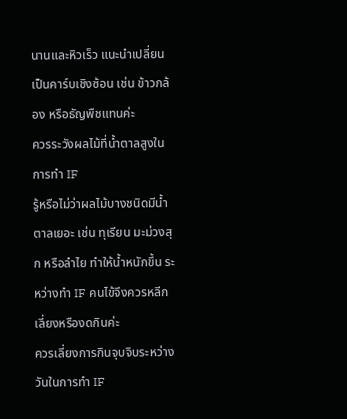นานและหิวเร็ว แนะนำเปลี่ยนเป็นคาร์บเชิงซ้อน เช่น ข้าวกล้อง หรือธัญพืชแทนค่ะ
ควรระวังผลไม้ที่น้ำตาลสูงในการทำ IF
รู้หรือไม่ว่าผลไม้บางชนิดมีน้ำตาลเยอะ เช่น ทุเรียน มะม่วงสุก หรือลำไย ทำให้น้ำหนักขึ้น ระหว่างทำ IF คนไข้จึงควรหลีกเลี่ยงหรืองดกินค่ะ
ควรเลี่ยงการกินจุบจิบระหว่างวันในการทำ IF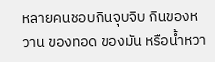หลายคนชอบกินจุบจิบ กินของหวาน ของทอด ของมัน หรือน้ำหวา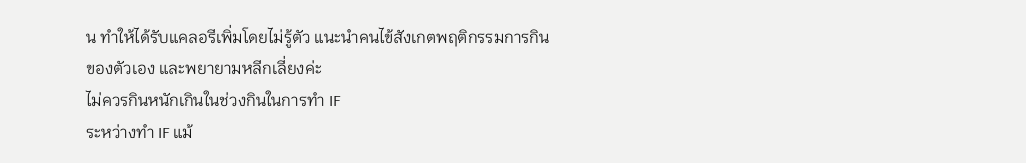น ทำให้ได้รับแคลอรีเพิ่มโดยไม่รู้ตัว แนะนำคนไข้สังเกตพฤติกรรมการกินของตัวเอง และพยายามหลีกเลี่ยงค่ะ
ไม่ควรกินหนักเกินในช่วงกินในการทำ IF
ระหว่างทำ IF แม้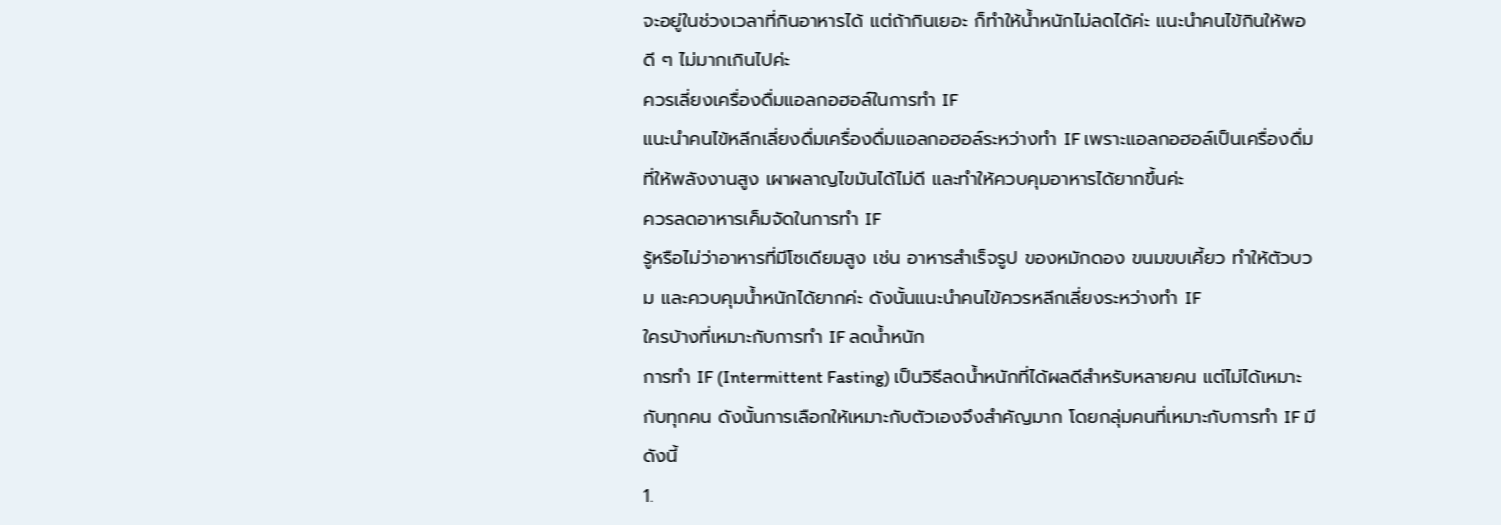จะอยู่ในช่วงเวลาที่กินอาหารได้ แต่ถ้ากินเยอะ ก็ทำให้น้ำหนักไม่ลดได้ค่ะ แนะนำคนไข้กินให้พอดี ๆ ไม่มากเกินไปค่ะ
ควรเลี่ยงเครื่องดื่มแอลกอฮอล์ในการทำ IF
แนะนำคนไข้หลีกเลี่ยงดื่มเครื่องดื่มแอลกอฮอล์ระหว่างทำ IF เพราะแอลกอฮอล์เป็นเครื่องดื่มที่ให้พลังงานสูง เผาผลาญไขมันได้ไม่ดี และทำให้ควบคุมอาหารได้ยากขึ้นค่ะ
ควรลดอาหารเค็มจัดในการทำ IF
รู้หรือไม่ว่าอาหารที่มีโซเดียมสูง เช่น อาหารสำเร็จรูป ของหมักดอง ขนมขบเคี้ยว ทำให้ตัวบวม และควบคุมน้ำหนักได้ยากค่ะ ดังนั้นแนะนำคนไข้ควรหลีกเลี่ยงระหว่างทำ IF
ใครบ้างที่เหมาะกับการทำ IF ลดน้ำหนัก
การทำ IF (Intermittent Fasting) เป็นวิธีลดน้ำหนักที่ได้ผลดีสำหรับหลายคน แต่ไม่ได้เหมาะกับทุกคน ดังนั้นการเลือกให้เหมาะกับตัวเองจึงสำคัญมาก โดยกลุ่มคนที่เหมาะกับการทำ IF มีดังนี้
1.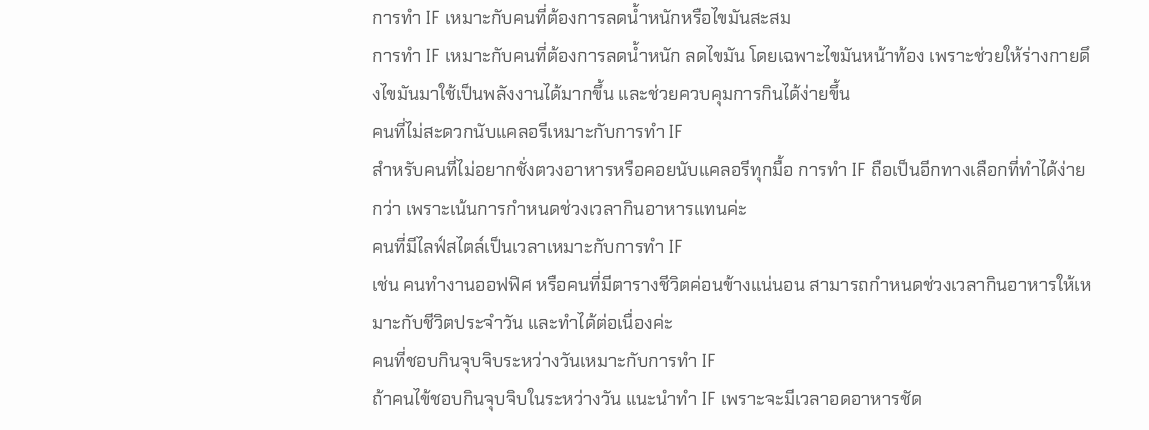การทำ IF เหมาะกับคนที่ต้องการลดน้ำหนักหรือไขมันสะสม
การทำ IF เหมาะกับคนที่ต้องการลดน้ำหนัก ลดไขมัน โดยเฉพาะไขมันหน้าท้อง เพราะช่วยให้ร่างกายดึงไขมันมาใช้เป็นพลังงานได้มากขึ้น และช่วยควบคุมการกินได้ง่ายขึ้น
คนที่ไม่สะดวกนับแคลอรีเหมาะกับการทำ IF
สำหรับคนที่ไม่อยากชั่งตวงอาหารหรือคอยนับแคลอรีทุกมื้อ การทำ IF ถือเป็นอีกทางเลือกที่ทำได้ง่ายกว่า เพราะเน้นการกำหนดช่วงเวลากินอาหารแทนค่ะ
คนที่มีไลฟ์สไตล์เป็นเวลาเหมาะกับการทำ IF
เช่น คนทำงานออฟฟิศ หรือคนที่มีตารางชีวิตค่อนข้างแน่นอน สามารถกำหนดช่วงเวลากินอาหารให้เหมาะกับชีวิตประจำวัน และทำได้ต่อเนื่องค่ะ
คนที่ชอบกินจุบจิบระหว่างวันเหมาะกับการทำ IF
ถ้าคนไข้ชอบกินจุบจิบในระหว่างวัน แนะนำทำ IF เพราะจะมีเวลาอดอาหารชัด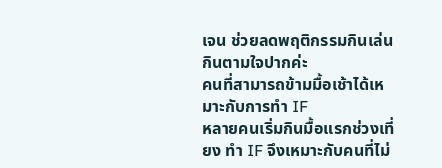เจน ช่วยลดพฤติกรรมกินเล่น กินตามใจปากค่ะ
คนที่สามารถข้ามมื้อเช้าได้เหมาะกับการทำ IF
หลายคนเริ่มกินมื้อแรกช่วงเที่ยง ทำ IF จึงเหมาะกับคนที่ไม่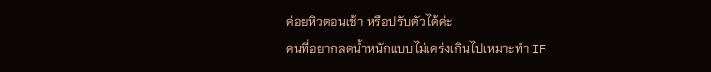ค่อยหิวตอนเช้า หรือปรับตัวได้ค่ะ
คนที่อยากลดน้ำหนักแบบไม่เคร่งเกินไปเหมาะทำ IF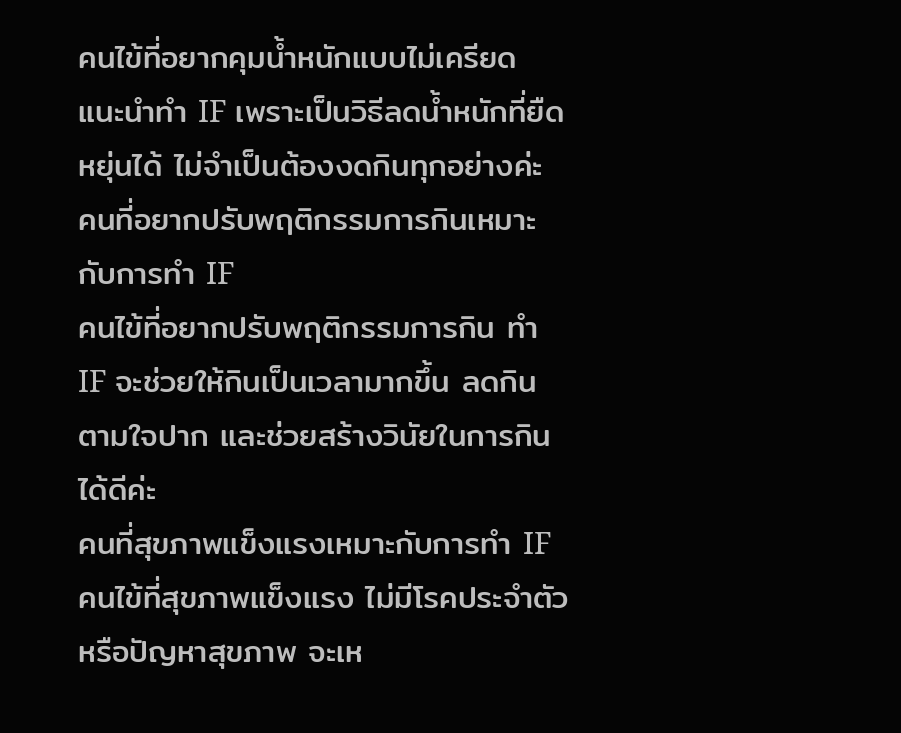คนไข้ที่อยากคุมน้ำหนักแบบไม่เครียด แนะนำทำ IF เพราะเป็นวิธีลดน้ำหนักที่ยืดหยุ่นได้ ไม่จำเป็นต้องงดกินทุกอย่างค่ะ
คนที่อยากปรับพฤติกรรมการกินเหมาะกับการทำ IF
คนไข้ที่อยากปรับพฤติกรรมการกิน ทำ IF จะช่วยให้กินเป็นเวลามากขึ้น ลดกินตามใจปาก และช่วยสร้างวินัยในการกินได้ดีค่ะ
คนที่สุขภาพแข็งแรงเหมาะกับการทำ IF
คนไข้ที่สุขภาพแข็งแรง ไม่มีโรคประจำตัว หรือปัญหาสุขภาพ จะเห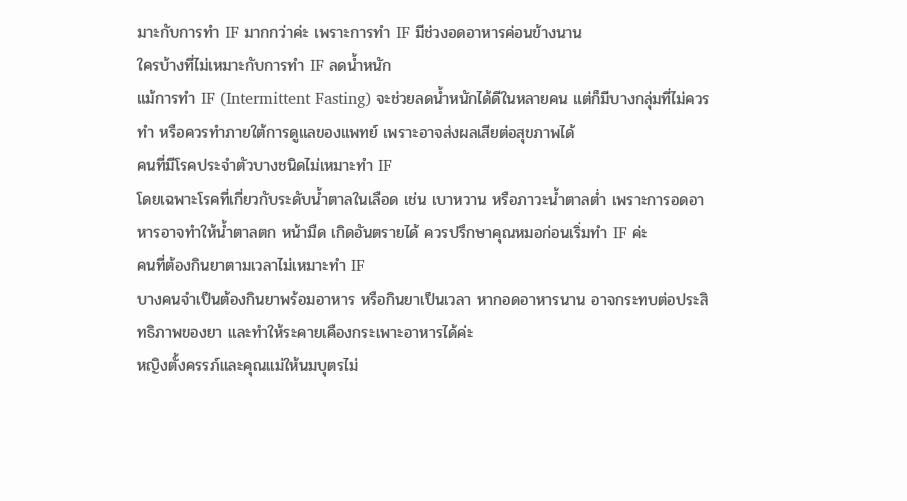มาะกับการทำ IF มากกว่าค่ะ เพราะการทำ IF มีช่วงอดอาหารค่อนข้างนาน
ใครบ้างที่ไม่เหมาะกับการทำ IF ลดน้ำหนัก
แม้การทำ IF (Intermittent Fasting) จะช่วยลดน้ำหนักได้ดีในหลายคน แต่ก็มีบางกลุ่มที่ไม่ควรทำ หรือควรทำภายใต้การดูแลของแพทย์ เพราะอาจส่งผลเสียต่อสุขภาพได้
คนที่มีโรคประจำตัวบางชนิดไม่เหมาะทำ IF
โดยเฉพาะโรคที่เกี่ยวกับระดับน้ำตาลในเลือด เช่น เบาหวาน หรือภาวะน้ำตาลต่ำ เพราะการอดอาหารอาจทำให้น้ำตาลตก หน้ามืด เกิดอันตรายได้ ควรปรึกษาคุณหมอก่อนเริ่มทำ IF ค่ะ
คนที่ต้องกินยาตามเวลาไม่เหมาะทำ IF
บางคนจำเป็นต้องกินยาพร้อมอาหาร หรือกินยาเป็นเวลา หากอดอาหารนาน อาจกระทบต่อประสิทธิภาพของยา และทำให้ระคายเคืองกระเพาะอาหารได้ค่ะ
หญิงตั้งครรภ์และคุณแม่ให้นมบุตรไม่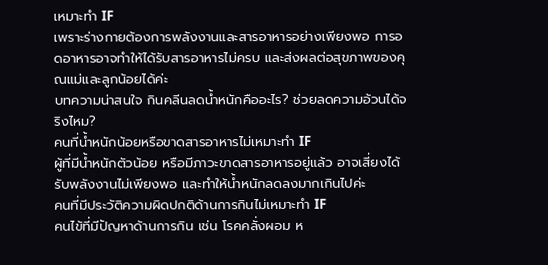เหมาะทำ IF
เพราะร่างกายต้องการพลังงานและสารอาหารอย่างเพียงพอ การอดอาหารอาจทำให้ได้รับสารอาหารไม่ครบ และส่งผลต่อสุขภาพของคุณแม่และลูกน้อยได้ค่ะ
บทความน่าสนใจ กินคลีนลดน้ำหนักคืออะไร? ช่วยลดความอ้วนได้จริงไหม?
คนที่น้ำหนักน้อยหรือขาดสารอาหารไม่เหมาะทำ IF
ผู้ที่มีน้ำหนักตัวน้อย หรือมีภาวะขาดสารอาหารอยู่แล้ว อาจเสี่ยงได้รับพลังงานไม่เพียงพอ และทำให้น้ำหนักลดลงมากเกินไปค่ะ
คนที่มีประวัติความผิดปกติด้านการกินไม่เหมาะทำ IF
คนไข้ที่มีปัญหาด้านการกิน เช่น โรคคลั่งผอม ห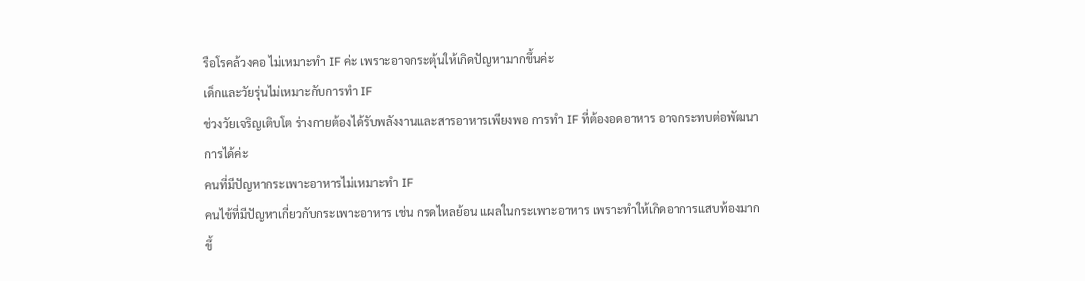รือโรคล้วงคอ ไม่เหมาะทำ IF ค่ะ เพราะอาจกระตุ้นให้เกิดปัญหามากขึ้นค่ะ
เด็กและวัยรุ่นไม่เหมาะกับการทำ IF
ช่วงวัยเจริญเติบโต ร่างกายต้องได้รับพลังงานและสารอาหารเพียงพอ การทำ IF ที่ต้องอดอาหาร อาจกระทบต่อพัฒนาการได้ค่ะ
คนที่มีปัญหากระเพาะอาหารไม่เหมาะทำ IF
คนไข้ที่มีปัญหาเกี่ยวกับกระเพาะอาหาร เช่น กรดไหลย้อน แผลในกระเพาะอาหาร เพราะทำให้เกิดอาการแสบท้องมากขึ้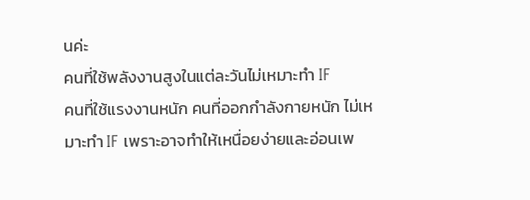นค่ะ
คนที่ใช้พลังงานสูงในแต่ละวันไม่เหมาะทำ IF
คนที่ใช้แรงงานหนัก คนที่ออกกำลังกายหนัก ไม่เหมาะทำ IF เพราะอาจทำให้เหนื่อยง่ายและอ่อนเพ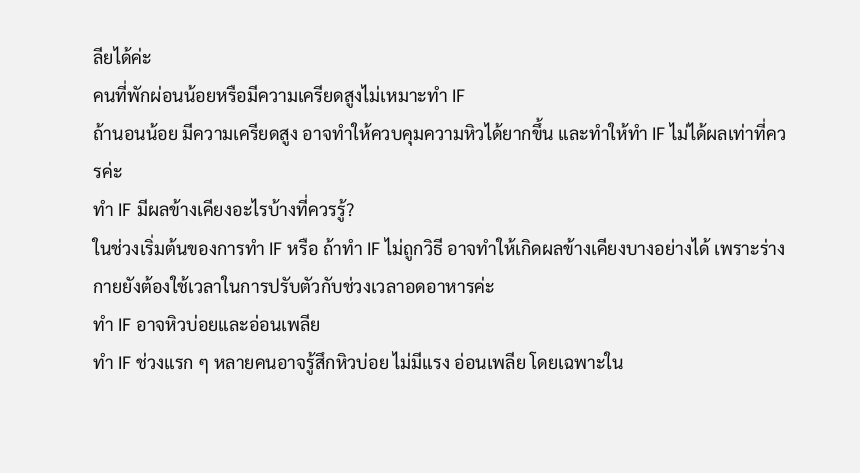ลียได้ค่ะ
คนที่พักผ่อนน้อยหรือมีความเครียดสูงไม่เหมาะทำ IF
ถ้านอนน้อย มีความเครียดสูง อาจทำให้ควบคุมความหิวได้ยากขึ้น และทำให้ทำ IF ไม่ได้ผลเท่าที่ควรค่ะ
ทำ IF มีผลข้างเคียงอะไรบ้างที่ควรรู้?
ในช่วงเริ่มต้นของการทำ IF หรือ ถ้าทำ IF ไม่ถูกวิธี อาจทำให้เกิดผลข้างเคียงบางอย่างได้ เพราะร่างกายยังต้องใช้เวลาในการปรับตัวกับช่วงเวลาอดอาหารค่ะ
ทำ IF อาจหิวบ่อยและอ่อนเพลีย
ทำ IF ช่วงแรก ๆ หลายคนอาจรู้สึกหิวบ่อย ไม่มีแรง อ่อนเพลีย โดยเฉพาะใน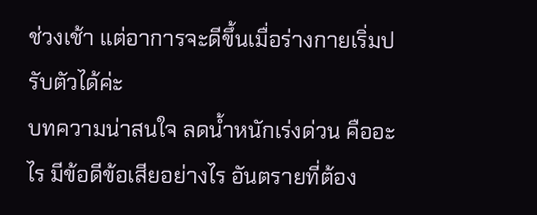ช่วงเช้า แต่อาการจะดีขึ้นเมื่อร่างกายเริ่มปรับตัวได้ค่ะ
บทความน่าสนใจ ลดน้ำหนักเร่งด่วน คืออะไร มีข้อดีข้อเสียอย่างไร อันตรายที่ต้อง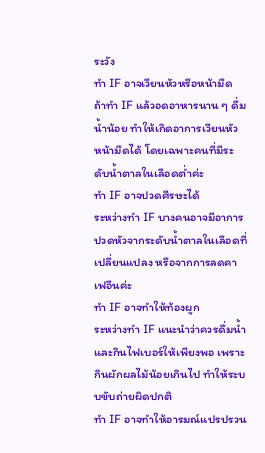ระวัง
ทำ IF อาจเวียนหัวหรือหน้ามืด
ถ้าทำ IF แล้วอดอาหารนาน ๆ ดื่มน้ำน้อย ทำให้เกิดอาการเวียนหัว หน้ามืดได้ โดยเฉพาะคนที่มีระดับน้ำตาลในเลือดต่ำค่ะ
ทำ IF อาจปวดศีรษะได้
ระหว่างทำ IF บางคนอาจมีอาการปวดหัวจากระดับน้ำตาลในเลือดที่เปลี่ยนแปลง หรือจากการลดคาเฟอีนค่ะ
ทำ IF อาจทำให้ท้องผูก
ระหว่างทำ IF แนะนำว่าควรดื่มน้ำและกินไฟเบอร์ให้เพียงพอ เพราะกินผักผลไม้น้อยเกินไป ทำให้ระบบขับถ่ายผิดปกติ
ทำ IF อาจทำให้อารมณ์แปรปรวน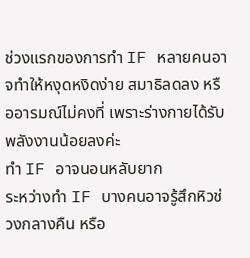ช่วงแรกของการทำ IF หลายคนอาจทำให้หงุดหงิดง่าย สมาธิลดลง หรืออารมณ์ไม่คงที่ เพราะร่างกายได้รับพลังงานน้อยลงค่ะ
ทำ IF อาจนอนหลับยาก
ระหว่างทำ IF บางคนอาจรู้สึกหิวช่วงกลางคืน หรือ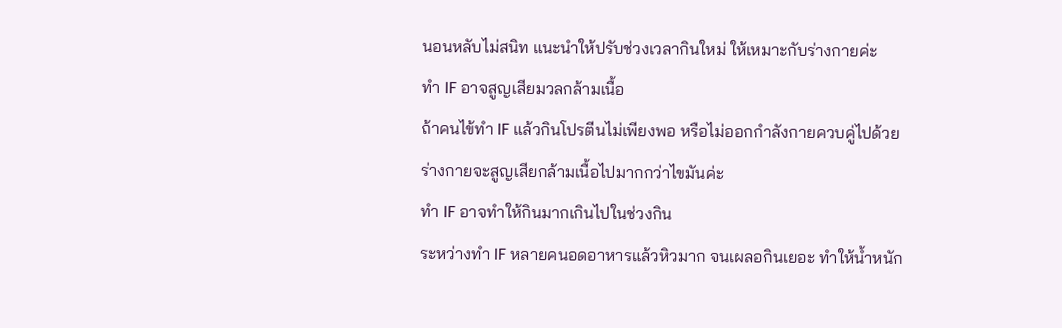นอนหลับไม่สนิท แนะนำให้ปรับช่วงเวลากินใหม่ ให้เหมาะกับร่างกายค่ะ
ทำ IF อาจสูญเสียมวลกล้ามเนื้อ
ถ้าคนไข้ทำ IF แล้วกินโปรตีนไม่เพียงพอ หรือไม่ออกกำลังกายควบคู่ไปด้วย ร่างกายจะสูญเสียกล้ามเนื้อไปมากกว่าไขมันค่ะ
ทำ IF อาจทำให้กินมากเกินไปในช่วงกิน
ระหว่างทำ IF หลายคนอดอาหารแล้วหิวมาก จนเผลอกินเยอะ ทำให้น้ำหนัก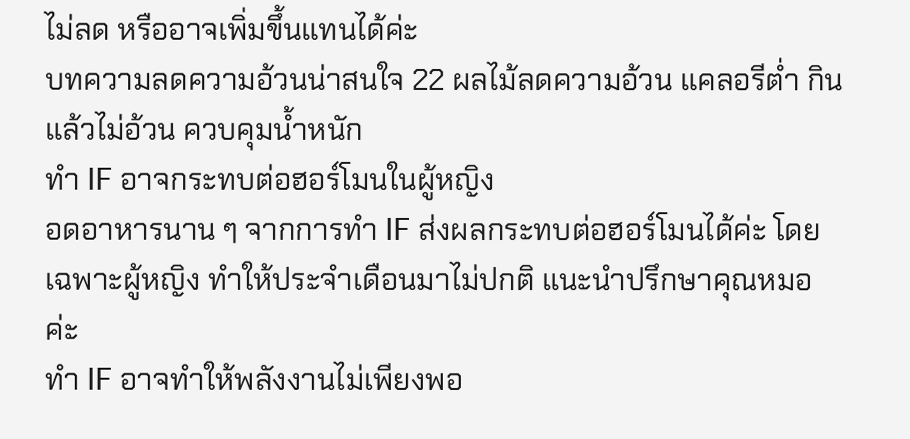ไม่ลด หรืออาจเพิ่มขึ้นแทนได้ค่ะ
บทความลดความอ้วนน่าสนใจ 22 ผลไม้ลดความอ้วน แคลอรีต่ำ กินแล้วไม่อ้วน ควบคุมน้ำหนัก
ทำ IF อาจกระทบต่อฮอร์โมนในผู้หญิง
อดอาหารนาน ๆ จากการทำ IF ส่งผลกระทบต่อฮอร์โมนได้ค่ะ โดยเฉพาะผู้หญิง ทำให้ประจำเดือนมาไม่ปกติ แนะนำปรึกษาคุณหมอค่ะ
ทำ IF อาจทำให้พลังงานไม่เพียงพอ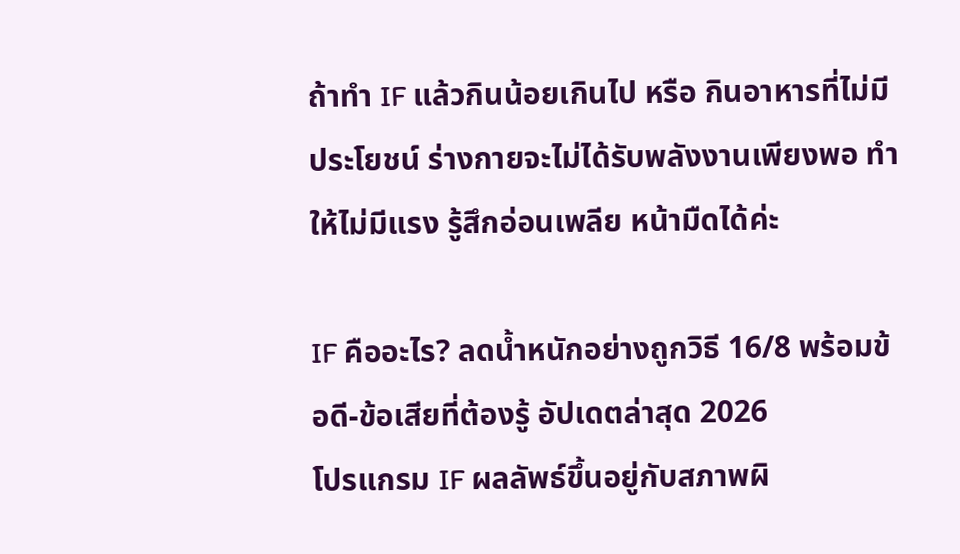ถ้าทำ IF แล้วกินน้อยเกินไป หรือ กินอาหารที่ไม่มีประโยชน์ ร่างกายจะไม่ได้รับพลังงานเพียงพอ ทำให้ไม่มีแรง รู้สึกอ่อนเพลีย หน้ามืดได้ค่ะ

IF คืออะไร? ลดน้ำหนักอย่างถูกวิธี 16/8 พร้อมข้อดี-ข้อเสียที่ต้องรู้ อัปเดตล่าสุด 2026
โปรแกรม IF ผลลัพธ์ขึ้นอยู่กับสภาพผิ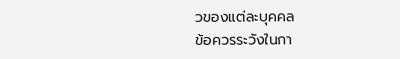วของแต่ละบุคคล
ข้อควรระวังในกา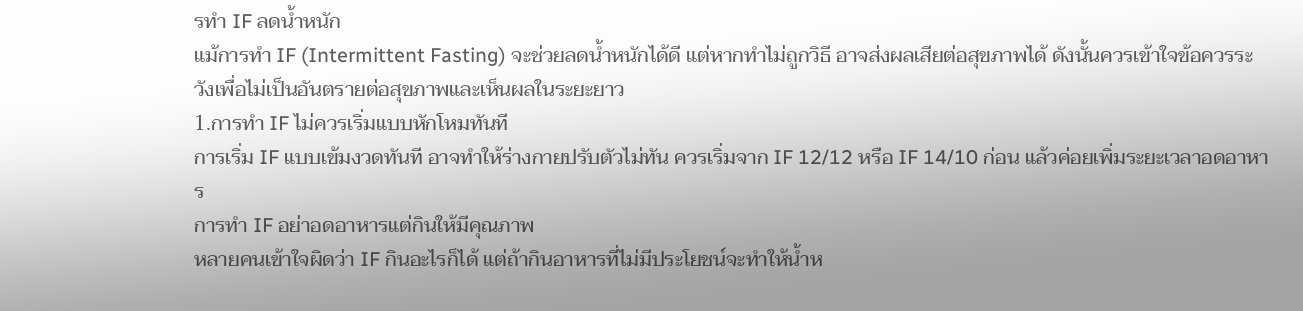รทำ IF ลดน้ำหนัก
แม้การทำ IF (Intermittent Fasting) จะช่วยลดน้ำหนักได้ดี แต่หากทำไม่ถูกวิธี อาจส่งผลเสียต่อสุขภาพได้ ดังนั้นควรเข้าใจข้อควรระวังเพื่อไม่เป็นอันตรายต่อสุขภาพและเห็นผลในระยะยาว
1.การทำ IF ไม่ควรเริ่มแบบหักโหมทันที
การเริ่ม IF แบบเข้มงวดทันที อาจทำให้ร่างกายปรับตัวไม่ทัน ควรเริ่มจาก IF 12/12 หรือ IF 14/10 ก่อน แล้วค่อยเพิ่มระยะเวลาอดอาหาร
การทำ IF อย่าอดอาหารแต่กินให้มีคุณภาพ
หลายคนเข้าใจผิดว่า IF กินอะไรก็ได้ แต่ถ้ากินอาหารที่ไม่มีประโยชน์จะทำให้น้ำห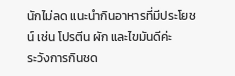นักไม่ลด แนะนำกินอาหารที่มีประโยชน์ เช่น โปรตีน ผัก และไขมันดีค่ะ
ระวังการกินชด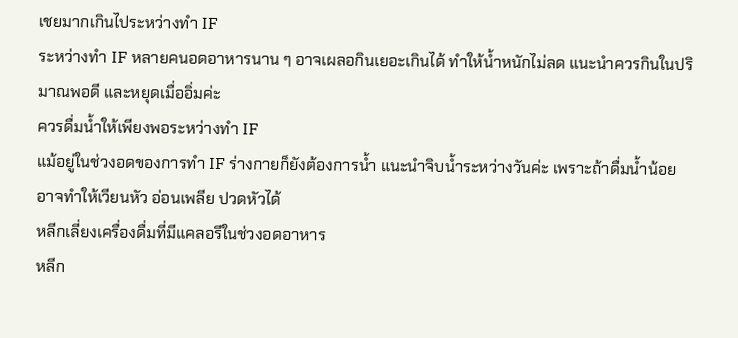เชยมากเกินไประหว่างทำ IF
ระหว่างทำ IF หลายคนอดอาหารนาน ๆ อาจเผลอกินเยอะเกินได้ ทำให้น้ำหนักไม่ลด แนะนำควรกินในปริมาณพอดี และหยุดเมื่ออิ่มค่ะ
ควรดื่มน้ำให้เพียงพอระหว่างทำ IF
แม้อยู่ในช่วงอดของการทำ IF ร่างกายก็ยังต้องการน้ำ แนะนำจิบน้ำระหว่างวันค่ะ เพราะถ้าดื่มน้ำน้อย อาจทำให้เวียนหัว อ่อนเพลีย ปวดหัวได้
หลีกเลี่ยงเครื่องดื่มที่มีแคลอรีในช่วงอดอาหาร
หลีก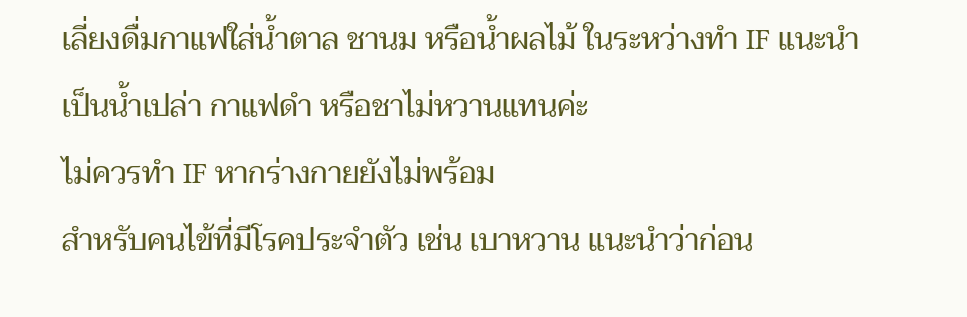เลี่ยงดื่มกาแฟใส่น้ำตาล ชานม หรือน้ำผลไม้ ในระหว่างทำ IF แนะนำเป็นน้ำเปล่า กาแฟดำ หรือชาไม่หวานแทนค่ะ
ไม่ควรทำ IF หากร่างกายยังไม่พร้อม
สำหรับคนไข้ที่มีโรคประจำตัว เช่น เบาหวาน แนะนำว่าก่อน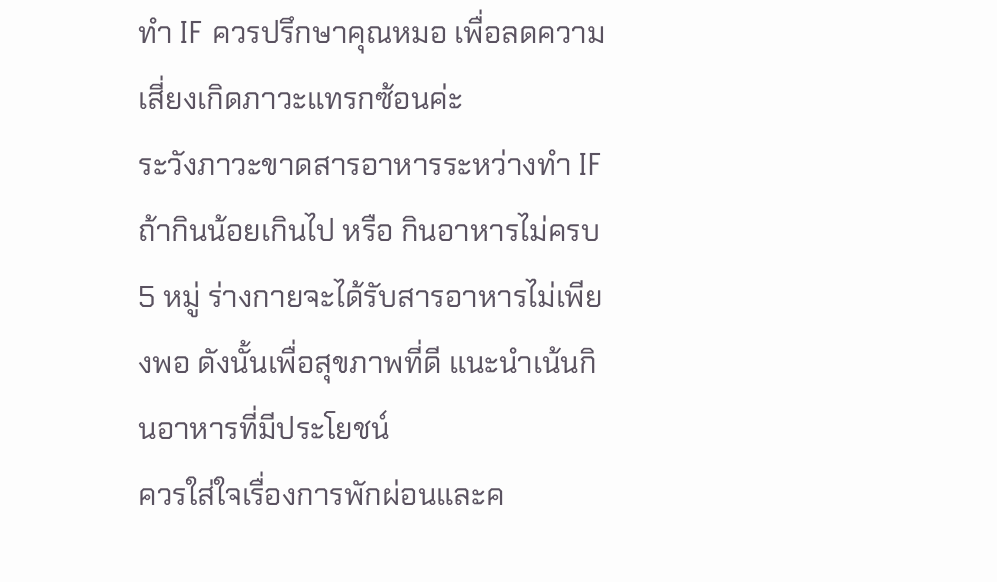ทำ IF ควรปรึกษาคุณหมอ เพื่อลดความเสี่ยงเกิดภาวะแทรกซ้อนค่ะ
ระวังภาวะขาดสารอาหารระหว่างทำ IF
ถ้ากินน้อยเกินไป หรือ กินอาหารไม่ครบ 5 หมู่ ร่างกายจะได้รับสารอาหารไม่เพียงพอ ดังนั้นเพื่อสุขภาพที่ดี แนะนำเน้นกินอาหารที่มีประโยชน์
ควรใส่ใจเรื่องการพักผ่อนและค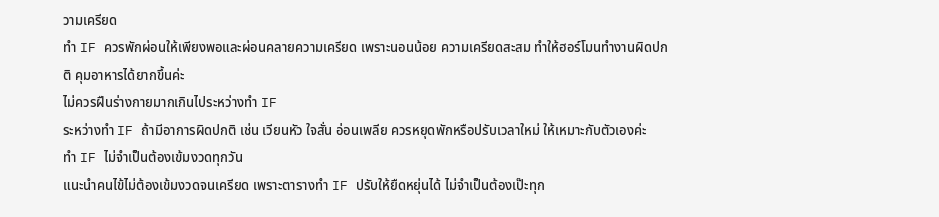วามเครียด
ทำ IF ควรพักผ่อนให้เพียงพอและผ่อนคลายความเครียด เพราะนอนน้อย ความเครียดสะสม ทำให้ฮอร์โมนทำงานผิดปกติ คุมอาหารได้ยากขึ้นค่ะ
ไม่ควรฝืนร่างกายมากเกินไประหว่างทำ IF
ระหว่างทำ IF ถ้ามีอาการผิดปกติ เช่น เวียนหัว ใจสั่น อ่อนเพลีย ควรหยุดพักหรือปรับเวลาใหม่ ให้เหมาะกับตัวเองค่ะ
ทำ IF ไม่จำเป็นต้องเข้มงวดทุกวัน
แนะนำคนไข้ไม่ต้องเข้มงวดจนเครียด เพราะตารางทำ IF ปรับให้ยืดหยุ่นได้ ไม่จำเป็นต้องเป๊ะทุก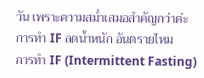วัน เพราะความสม่ำเสมอสำคัญกว่าค่ะ
การทำ IF ลดน้ำหนัก อันตรายไหม
การทำ IF (Intermittent Fasting)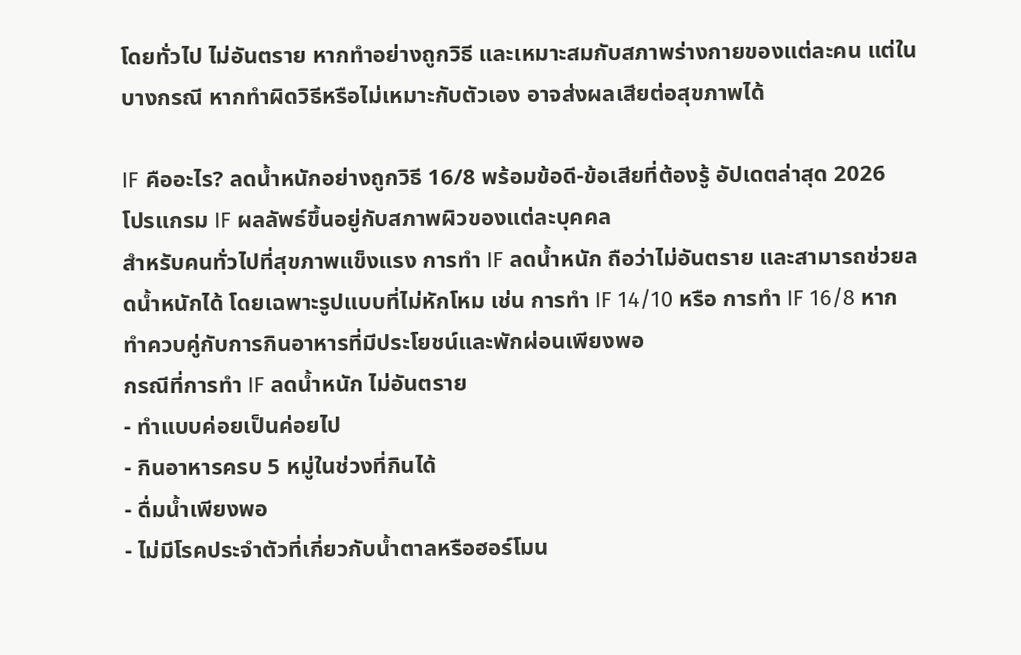โดยทั่วไป ไม่อันตราย หากทำอย่างถูกวิธี และเหมาะสมกับสภาพร่างกายของแต่ละคน แต่ในบางกรณี หากทำผิดวิธีหรือไม่เหมาะกับตัวเอง อาจส่งผลเสียต่อสุขภาพได้

IF คืออะไร? ลดน้ำหนักอย่างถูกวิธี 16/8 พร้อมข้อดี-ข้อเสียที่ต้องรู้ อัปเดตล่าสุด 2026
โปรแกรม IF ผลลัพธ์ขึ้นอยู่กับสภาพผิวของแต่ละบุคคล
สำหรับคนทั่วไปที่สุขภาพแข็งแรง การทำ IF ลดน้ำหนัก ถือว่าไม่อันตราย และสามารถช่วยลดน้ำหนักได้ โดยเฉพาะรูปแบบที่ไม่หักโหม เช่น การทำ IF 14/10 หรือ การทำ IF 16/8 หากทำควบคู่กับการกินอาหารที่มีประโยชน์และพักผ่อนเพียงพอ
กรณีที่การทำ IF ลดน้ำหนัก ไม่อันตราย
- ทำแบบค่อยเป็นค่อยไป
- กินอาหารครบ 5 หมู่ในช่วงที่กินได้
- ดื่มน้ำเพียงพอ
- ไม่มีโรคประจำตัวที่เกี่ยวกับน้ำตาลหรือฮอร์โมน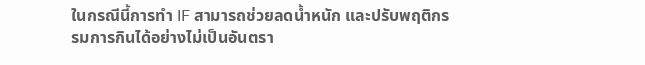ในกรณีนี้การทำ IF สามารถช่วยลดน้ำหนัก และปรับพฤติกรรมการกินได้อย่างไม่เป็นอันตรา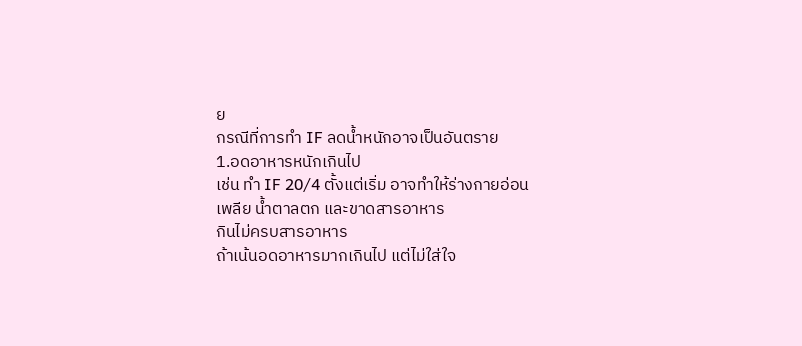ย
กรณีที่การทำ IF ลดน้ำหนักอาจเป็นอันตราย
1.อดอาหารหนักเกินไป
เช่น ทำ IF 20/4 ตั้งแต่เริ่ม อาจทำให้ร่างกายอ่อนเพลีย น้ำตาลตก และขาดสารอาหาร
กินไม่ครบสารอาหาร
ถ้าเน้นอดอาหารมากเกินไป แต่ไม่ใส่ใจ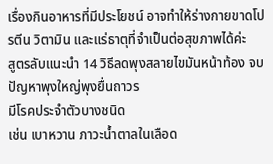เรื่องกินอาหารที่มีประโยชน์ อาจทำให้ร่างกายขาดโปรตีน วิตามิน และแร่ธาตุที่จำเป็นต่อสุขภาพได้ค่ะ
สูตรลับแนะนำ 14 วิธีลดพุงสลายไขมันหน้าท้อง จบปัญหาพุงใหญ่พุงยื่นถาวร
มีโรคประจำตัวบางชนิด
เช่น เบาหวาน ภาวะน้ำตาลในเลือด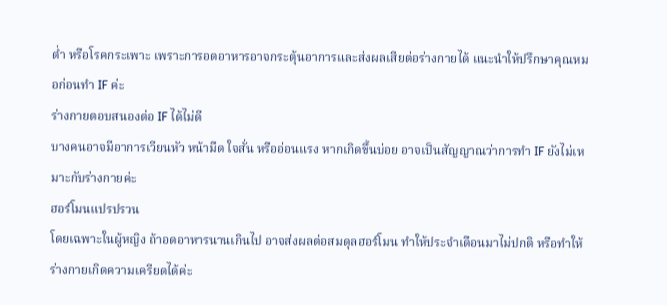ต่ำ หรือโรคกระเพาะ เพราะการอดอาหารอาจกระตุ้นอาการและส่งผลเสียต่อร่างกายได้ แนะนำให้ปรึกษาคุณหมอก่อนทำ IF ค่ะ
ร่างกายตอบสนองต่อ IF ได้ไม่ดี
บางคนอาจมีอาการเวียนหัว หน้ามืด ใจสั่น หรืออ่อนแรง หากเกิดขึ้นบ่อย อาจเป็นสัญญาณว่าการทำ IF ยังไม่เหมาะกับร่างกายค่ะ
ฮอร์โมนแปรปรวน
โดยเฉพาะในผู้หญิง ถ้าอดอาหารนานเกินไป อาจส่งผลต่อสมดุลฮอร์โมน ทำให้ประจำเดือนมาไม่ปกติ หรือทำให้ร่างกายเกิดความเครียดได้ค่ะ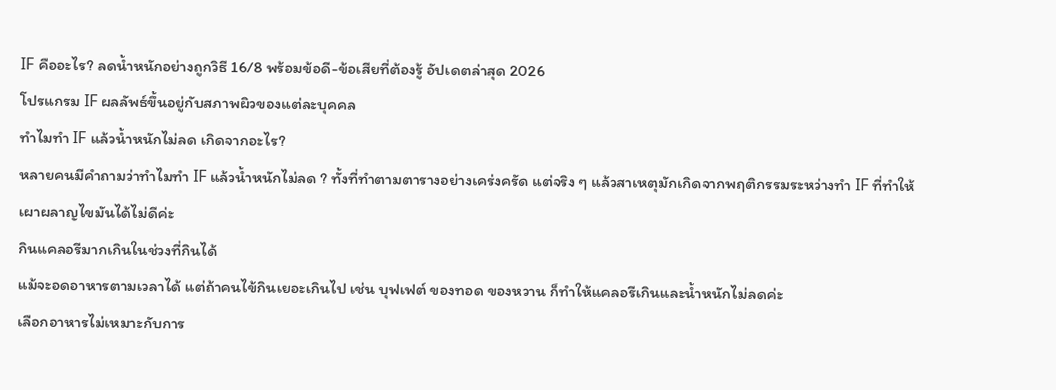IF คืออะไร? ลดน้ำหนักอย่างถูกวิธี 16/8 พร้อมข้อดี-ข้อเสียที่ต้องรู้ อัปเดตล่าสุด 2026
โปรแกรม IF ผลลัพธ์ขึ้นอยู่กับสภาพผิวของแต่ละบุคคล
ทำไมทำ IF แล้วน้ำหนักไม่ลด เกิดจากอะไร?
หลายคนมีคำถามว่าทำไมทำ IF แล้วน้ำหนักไม่ลด ? ทั้งที่ทำตามตารางอย่างเคร่งครัด แต่จริง ๆ แล้วสาเหตุมักเกิดจากพฤติกรรมระหว่างทำ IF ที่ทำให้เผาผลาญไขมันได้ไม่ดีค่ะ
กินแคลอรีมากเกินในช่วงที่กินได้
แม้จะอดอาหารตามเวลาได้ แต่ถ้าคนไข้กินเยอะเกินไป เช่น บุฟเฟต์ ของทอด ของหวาน ก็ทำให้แคลอรีเกินและน้ำหนักไม่ลดค่ะ
เลือกอาหารไม่เหมาะกับการ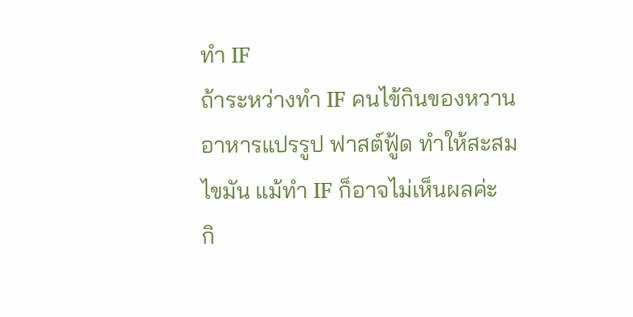ทำ IF
ถ้าระหว่างทำ IF คนไข้กินของหวาน อาหารแปรรูป ฟาสต์ฟู้ด ทำให้สะสมไขมัน แม้ทำ IF ก็อาจไม่เห็นผลค่ะ
กิ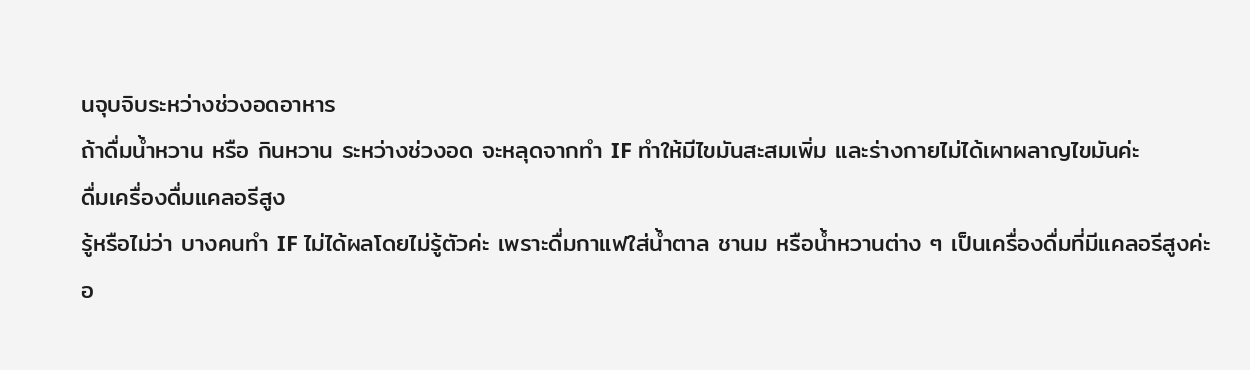นจุบจิบระหว่างช่วงอดอาหาร
ถ้าดื่มน้ำหวาน หรือ กินหวาน ระหว่างช่วงอด จะหลุดจากทำ IF ทำให้มีไขมันสะสมเพิ่ม และร่างกายไม่ได้เผาผลาญไขมันค่ะ
ดื่มเครื่องดื่มแคลอรีสูง
รู้หรือไม่ว่า บางคนทำ IF ไม่ได้ผลโดยไม่รู้ตัวค่ะ เพราะดื่มกาแฟใส่น้ำตาล ชานม หรือน้ำหวานต่าง ๆ เป็นเครื่องดื่มที่มีแคลอรีสูงค่ะ
อ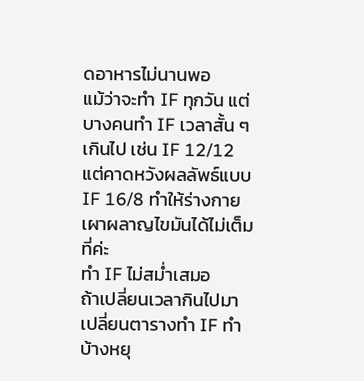ดอาหารไม่นานพอ
แม้ว่าจะทำ IF ทุกวัน แต่บางคนทำ IF เวลาสั้น ๆ เกินไป เช่น IF 12/12 แต่คาดหวังผลลัพธ์แบบ IF 16/8 ทำให้ร่างกายเผาผลาญไขมันได้ไม่เต็มที่ค่ะ
ทำ IF ไม่สม่ำเสมอ
ถ้าเปลี่ยนเวลากินไปมา เปลี่ยนตารางทำ IF ทำบ้างหยุ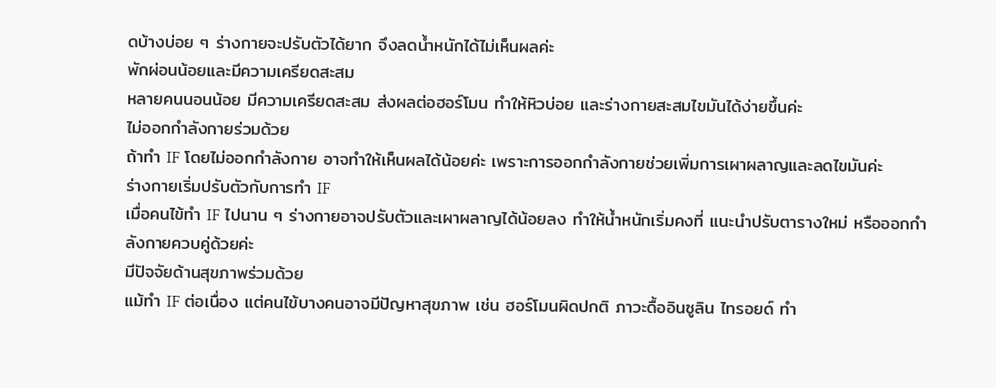ดบ้างบ่อย ๆ ร่างกายจะปรับตัวได้ยาก จึงลดน้ำหนักได้ไม่เห็นผลค่ะ
พักผ่อนน้อยและมีความเครียดสะสม
หลายคนนอนน้อย มีความเครียดสะสม ส่งผลต่อฮอร์โมน ทำให้หิวบ่อย และร่างกายสะสมไขมันได้ง่ายขึ้นค่ะ
ไม่ออกกำลังกายร่วมด้วย
ถ้าทำ IF โดยไม่ออกกำลังกาย อาจทำให้เห็นผลได้น้อยค่ะ เพราะการออกกำลังกายช่วยเพิ่มการเผาผลาญและลดไขมันค่ะ
ร่างกายเริ่มปรับตัวกับการทำ IF
เมื่อคนไข้ทำ IF ไปนาน ๆ ร่างกายอาจปรับตัวและเผาผลาญได้น้อยลง ทำให้น้ำหนักเริ่มคงที่ แนะนำปรับตารางใหม่ หรือออกกำลังกายควบคู่ด้วยค่ะ
มีปัจจัยด้านสุขภาพร่วมด้วย
แม้ทำ IF ต่อเนื่อง แต่คนไข้บางคนอาจมีปัญหาสุขภาพ เช่น ฮอร์โมนผิดปกติ ภาวะดื้ออินซูลิน ไทรอยด์ ทำ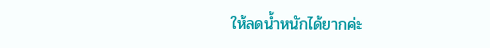ให้ลดน้ำหนักได้ยากค่ะ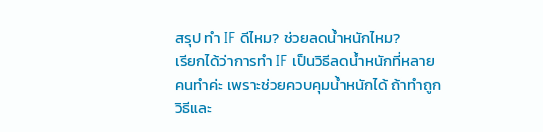สรุป ทำ IF ดีไหม? ช่วยลดน้ำหนักไหม?
เรียกได้ว่าการทำ IF เป็นวิธีลดน้ำหนักที่หลายคนทำค่ะ เพราะช่วยควบคุมน้ำหนักได้ ถ้าทำถูกวิธีและ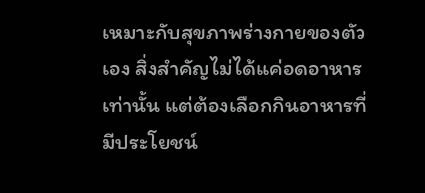เหมาะกับสุขภาพร่างกายของตัวเอง สิ่งสำคัญไม่ได้แค่อดอาหารเท่านั้น แต่ต้องเลือกกินอาหารที่มีประโยชน์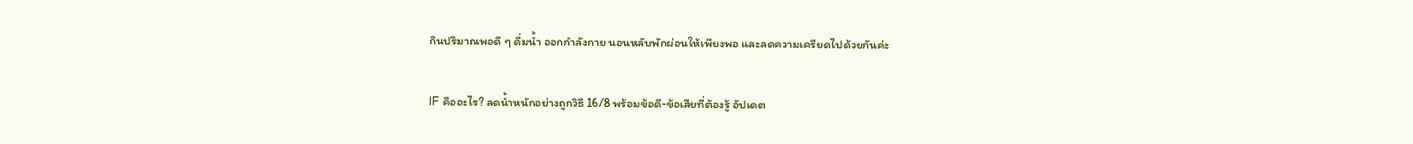กินปริมาณพอดี ๆ ดื่มน้ำ ออกกำลังกาย นอนหลับพักผ่อนให้เพียงพอ และลดความเครียดไปด้วยกันค่ะ

IF คืออะไร? ลดน้ำหนักอย่างถูกวิธี 16/8 พร้อมข้อดี-ข้อเสียที่ต้องรู้ อัปเดต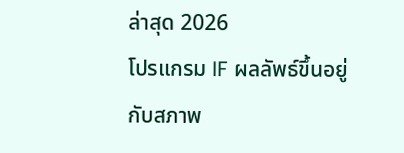ล่าสุด 2026
โปรแกรม IF ผลลัพธ์ขึ้นอยู่กับสภาพ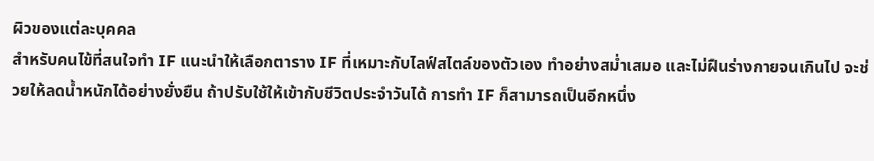ผิวของแต่ละบุคคล
สำหรับคนไข้ที่สนใจทำ IF แนะนำให้เลือกตาราง IF ที่เหมาะกับไลฟ์สไตล์ของตัวเอง ทำอย่างสม่ำเสมอ และไม่ฝืนร่างกายจนเกินไป จะช่วยให้ลดน้ำหนักได้อย่างยั่งยืน ถ้าปรับใช้ให้เข้ากับชีวิตประจำวันได้ การทำ IF ก็สามารถเป็นอีกหนึ่ง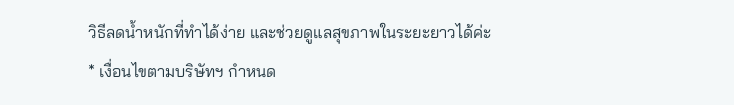วิธีลดน้ำหนักที่ทำได้ง่าย และช่วยดูแลสุขภาพในระยะยาวได้ค่ะ
* เงื่อนไขตามบริษัทฯ กำหนด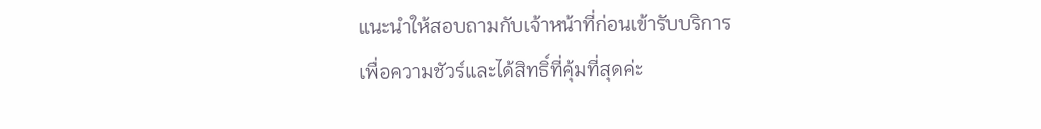แนะนำให้สอบถามกับเจ้าหน้าที่ก่อนเข้ารับบริการ
เพื่อความชัวร์และได้สิทธิ์ที่คุ้มที่สุดค่ะ